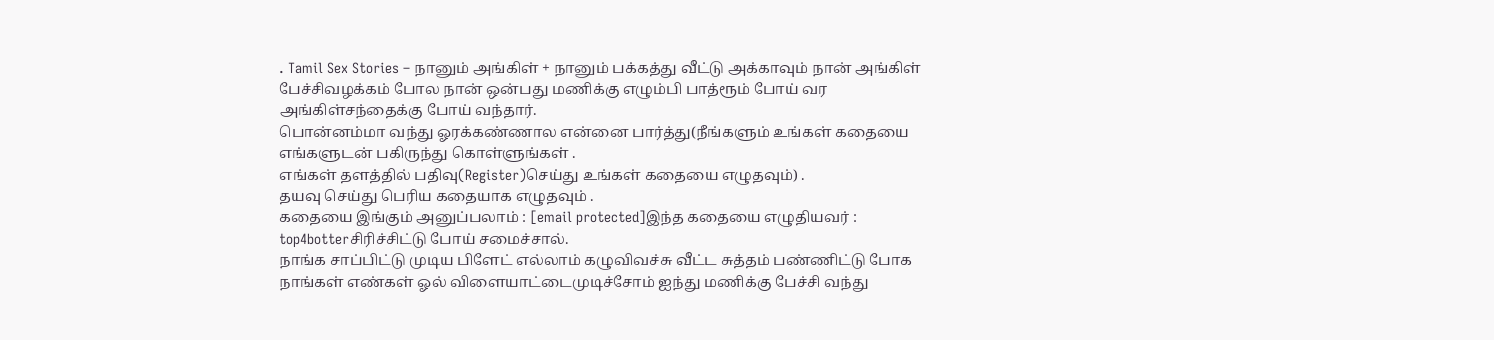. Tamil Sex Stories – நானும் அங்கிள் + நானும் பக்கத்து வீட்டு அக்காவும் நான் அங்கிள் பேச்சிவழக்கம் போல நான் ஒன்பது மணிக்கு எழும்பி பாத்ரூம் போய் வர அங்கிள்சந்தைக்கு போய் வந்தார்.
பொன்னம்மா வந்து ஓரக்கண்ணால என்னை பார்த்து(நீங்களும் உங்கள் கதையை எங்களுடன் பகிருந்து கொள்ளுங்கள் .
எங்கள் தளத்தில் பதிவு(Register)செய்து உங்கள் கதையை எழுதவும்) .
தயவு செய்து பெரிய கதையாக எழுதவும் .
கதையை இங்கும் அனுப்பலாம் : [email protected]இந்த கதையை எழுதியவர் : top4botterசிரிச்சிட்டு போய் சமைச்சால்.
நாங்க சாப்பிட்டு முடிய பிளேட் எல்லாம் கழுவிவச்சு வீட்ட சுத்தம் பண்ணிட்டு போக நாங்கள் எண்கள் ஓல் விளையாட்டைமுடிச்சோம் ஐந்து மணிக்கு பேச்சி வந்து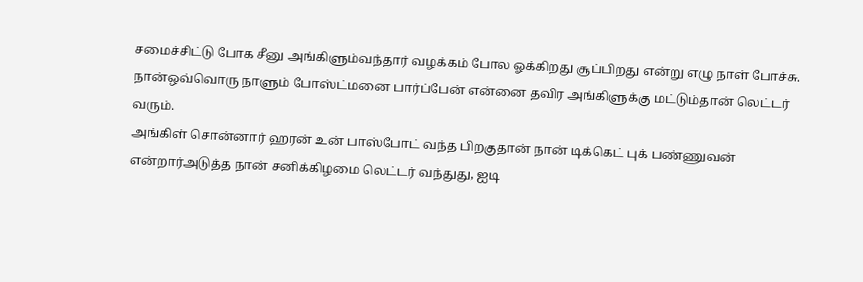சமைச்சிட்டு போக சீனு அங்கிளும்வந்தார் வழக்கம் போல ஓக்கிறது சூப்பிறது என்று எழு நாள் போச்சு.
நான்ஒவ்வொரு நாளும் போஸ்ட்மனை பார்ப்பேன் என்னை தவிர அங்கிளுக்கு மட்டும்தான் லெட்டர் வரும்.
அங்கிள் சொன்னார் ஹரன் உன் பாஸ்போட் வந்த பிறகுதான் நான் டிக்கெட் புக் பண்ணுவன் என்றார்அடுத்த நான் சனிக்கிழமை லெட்டர் வந்துது, ஐடி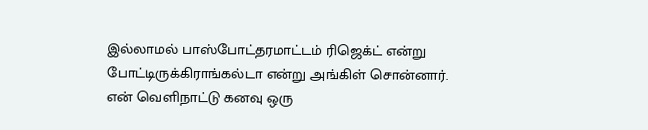இல்லாமல் பாஸ்போட்தரமாட்டம் ரிஜெக்ட் என்று போட்டிருக்கிராங்கல்டா என்று அங்கிள் சொன்னார்.
என் வெளிநாட்டு கனவு ஒரு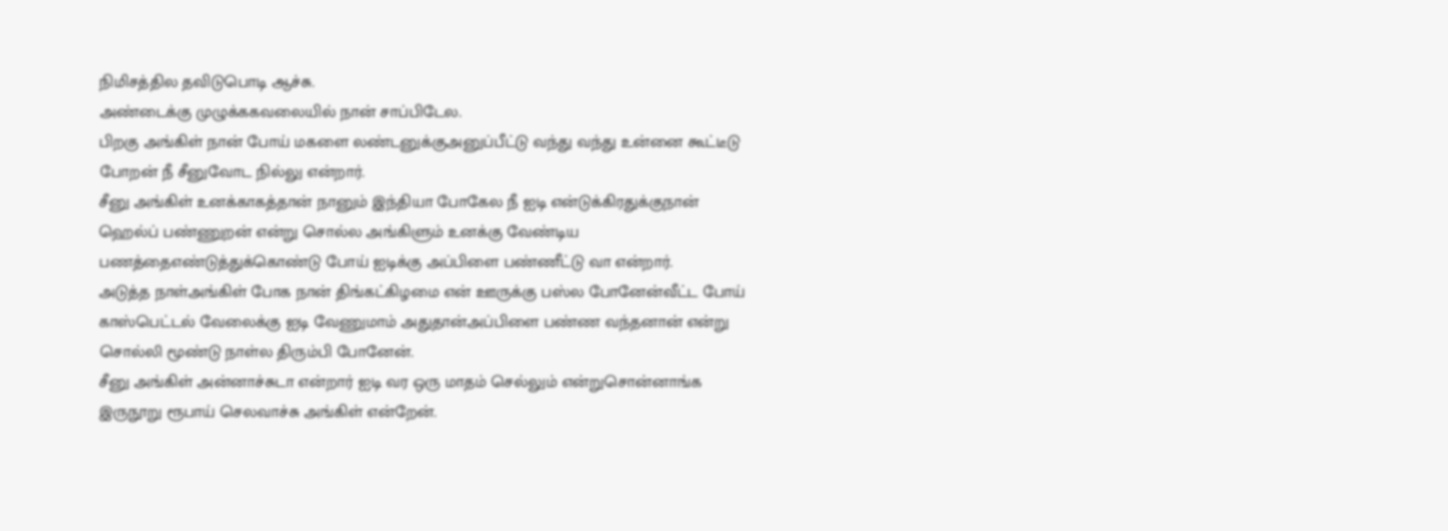நிமிசத்தில தவிடுபொடி ஆச்சு.
அண்டைக்கு முழுக்ககவலையில் நான் சாப்பிடேல.
பிறகு அங்கிள் நான் போய் மகளை லண்டனுக்குஅனுப்பீட்டு வந்து வந்து உன்னை கூட்டீடு போறன் நீ சீனுவோட நில்லு என்றார்.
சீனு அங்கிள் உனக்காகத்தான் நானும் இந்தியா போகேல நீ ஐடி என்டுக்கிரதுக்குநான் ஹெல்ப் பண்ணுறன் என்று சொல்ல அங்கிளும் உனக்கு வேண்டிய பணத்தைஎண்டுத்துக்கொண்டு போய் ஐடிக்கு அப்பிளை பண்ணீட்டு வா என்றார்.
அடுத்த நாள்அங்கிள் போக நான் திங்கட்கிழமை என் ஊருக்கு பஸ்ல போனேன்வீட்ட போய் காஸ்பெட்டல் வேலைக்கு ஐடி வேணுமாம் அதுதான்அப்பிளை பண்ண வந்தனான் என்று சொல்லி மூண்டு நாள்ல திரும்பி போனேன்.
சீனு அங்கிள் அன்னாச்சுடா என்றார் ஐடி வர ஒரு மாதம் செல்லும் என்றுசொன்னாங்க இருநூறு ரூபாய் செலவாச்சு அங்கிள் என்றேன்.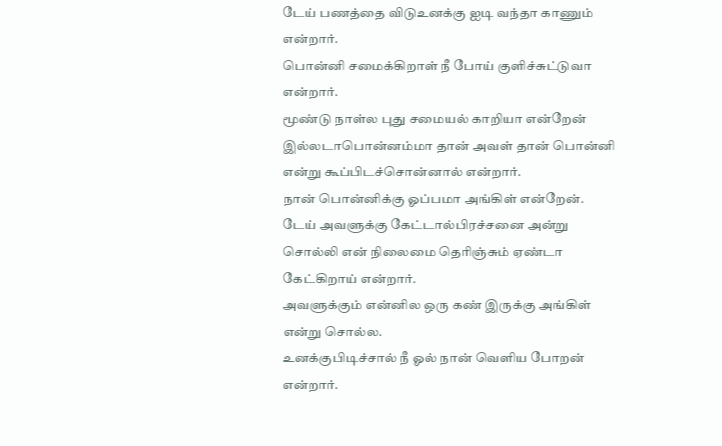டேய் பணத்தை விடுஉனக்கு ஐடி வந்தா காணும் என்றார்.
பொன்னி சமைக்கிறாள் நீ போய் குளிச்சுட்டுவா என்றார்.
மூண்டு நாள்ல புது சமையல் காறியா என்றேன் இல்லடாபொன்னம்மா தான் அவள் தான் பொன்னி என்று கூப்பிடச்சொன்னால் என்றார்.
நான் பொன்னிக்கு ஓப்பமா அங்கிள் என்றேன்.
டேய் அவளுக்கு கேட்டால்பிரச்சனை அன்று சொல்லி என் நிலைமை தெரிஞ்சும் ஏண்டா கேட்கிறாய் என்றார்.
அவளுக்கும் என்னில ஒரு கண் இருக்கு அங்கிள் என்று சொல்ல.
உனக்குபிடிச்சால் நீ ஓல் நான் வெளிய போறன் என்றார்.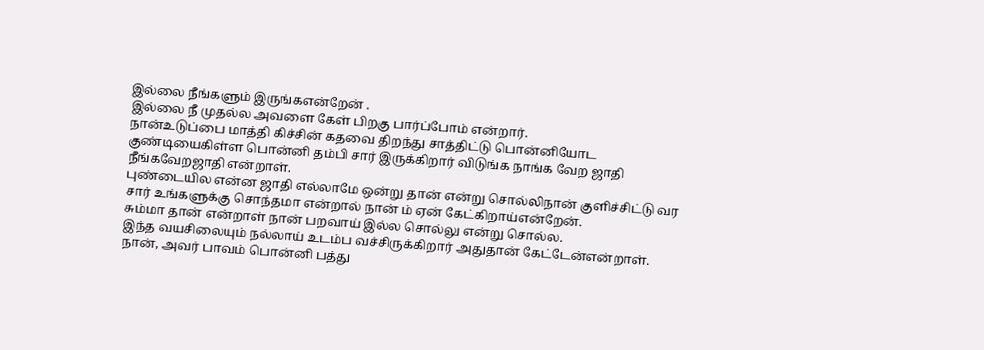இல்லை நீங்களும் இருங்கஎன்றேன் .
இல்லை நீ முதல்ல அவளை கேள் பிறகு பார்ப்போம் என்றார்.
நான்உடுப்பை மாத்தி கிச்சின் கதவை திறந்து சாத்திட்டு பொன்னியோட குண்டியைகிள்ள பொன்னி தம்பி சார் இருக்கிறார் விடுங்க நாங்க வேற ஜாதி நீங்கவேறஜாதி என்றாள்.
புண்டையில என்ன ஜாதி எல்லாமே ஒன்று தான் என்று சொல்லிநான் குளிச்சிட்டு வர சார் உங்களுக்கு சொந்தமா என்றால் நான் ம் ஏன் கேட்கிறாய்என்றேன்.
சும்மா தான் என்றாள் நான் பறவாய் இல்ல சொல்லு என்று சொல்ல.
இந்த வயசிலையும் நல்லாய் உடம்ப வச்சிருக்கிறார் அதுதான் கேட்டேன்என்றாள்.
நான், அவர் பாவம் பொன்னி பத்து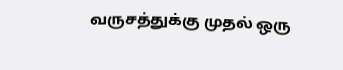வருசத்துக்கு முதல் ஒரு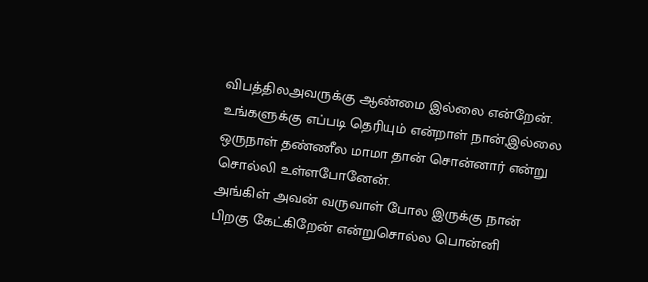விபத்திலஅவருக்கு ஆண்மை இல்லை என்றேன்.
உங்களுக்கு எப்படி தெரியும் என்றாள் நான்,இல்லை ஒருநாள் தண்ணீல மாமா தான் சொன்னார் என்று சொல்லி உள்ளபோனேன்.
அங்கிள் அவன் வருவாள் போல இருக்கு நான் பிறகு கேட்கிறேன் என்றுசொல்ல பொன்னி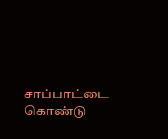சாப்பாட்டை கொண்டு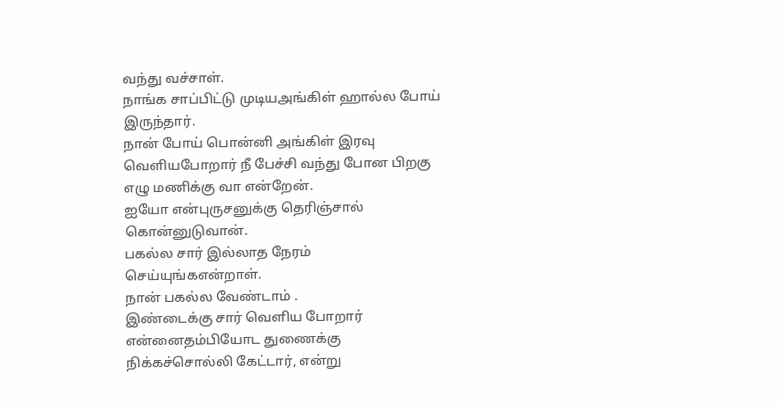வந்து வச்சாள்.
நாங்க சாப்பிட்டு முடியஅங்கிள் ஹால்ல போய் இருந்தார்.
நான் போய் பொன்னி அங்கிள் இரவு வெளியபோறார் நீ பேச்சி வந்து போன பிறகு எழு மணிக்கு வா என்றேன்.
ஐயோ என்புருசனுக்கு தெரிஞ்சால் கொன்னுடுவான்.
பகல்ல சார் இல்லாத நேரம் செய்யுங்கஎன்றாள்.
நான் பகல்ல வேண்டாம் .
இண்டைக்கு சார் வெளிய போறார் என்னைதம்பியோட துணைக்கு நிக்கச்சொல்லி கேட்டார், என்று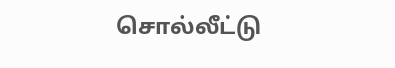சொல்லீட்டு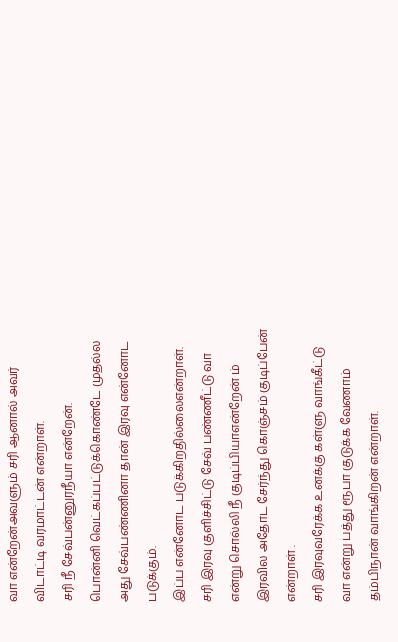வா என்றேன்அவளும் சரி ஆனால் அவர் விடாட்டி வரமாட்டன் என்றாள்.
சரி நீ சேவ்பன்னுரநீயா என்றேன்.
பொன்னி வெட்கப்பட்டுக்கொண்டே முதல்ல அது சேவ்பண்ணினா தான் இரவு என்னோட படுக்கும்.
இப்ப என்னோட படுக்கிறதில்லைஎன்றாள்.
சரி இரவு குளிச்சிட்டு சேவ் பண்ணீட்டு வா என்று சொல்லி நீ குடிப்பியாஎன்றேன் ம் இரவில அதோட சேர்ந்து கொஞ்சம் குடிப்பேன் என்றாள் .
சரி இரவுவரேக்க உனக்கு கள்ளு வாங்கீட்டு வா என்று பத்து ரூபா குடுக்க வேணாம் தம்பிநான் வாங்கிறன் என்றாள்.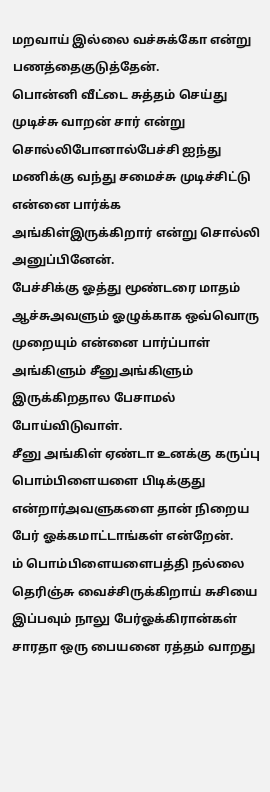மறவாய் இல்லை வச்சுக்கோ என்று பணத்தைகுடுத்தேன்.
பொன்னி வீட்டை சுத்தம் செய்து முடிச்சு வாறன் சார் என்று சொல்லிபோனால்பேச்சி ஐந்து மணிக்கு வந்து சமைச்சு முடிச்சிட்டு என்னை பார்க்க அங்கிள்இருக்கிறார் என்று சொல்லி அனுப்பினேன்.
பேச்சிக்கு ஓத்து மூண்டரை மாதம் ஆச்சுஅவளும் ஓழுக்காக ஒவ்வொரு முறையும் என்னை பார்ப்பாள் அங்கிளும் சீனுஅங்கிளும் இருக்கிறதால பேசாமல் போய்விடுவாள்.
சீனு அங்கிள் ஏண்டா உனக்கு கருப்பு பொம்பிளையளை பிடிக்குது என்றார்அவளுகளை தான் நிறைய பேர் ஓக்கமாட்டாங்கள் என்றேன்.
ம் பொம்பிளையளைபத்தி நல்லை தெரிஞ்சு வைச்சிருக்கிறாய் சுசியை இப்பவும் நாலு பேர்ஓக்கிரான்கள் சாரதா ஒரு பையனை ரத்தம் வாறது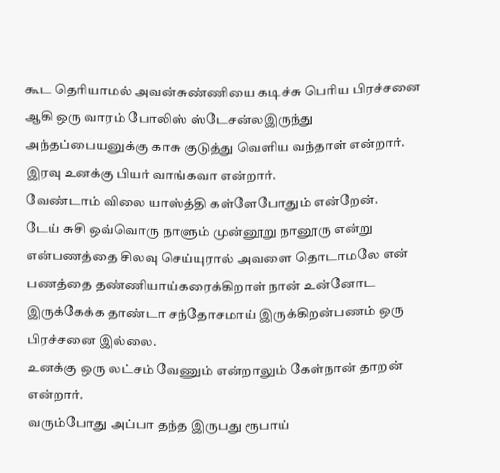கூட தெரியாமல் அவன்சுண்ணியை கடிச்சு பெரிய பிரச்சனை ஆகி ஒரு வாரம் போலிஸ் ஸ்டேசன்லஇருந்து அந்தப்பையனுக்கு காசு குடுத்து வெளிய வந்தாள் என்றார்.
இரவு உனக்கு பியர் வாங்கவா என்றார்.
வேண்டாம் விலை யாஸ்த்தி கள்ளேபோதும் என்றேன்.
டேய் சுசி ஒவ்வொரு நாளும் முன்னூறு நானூரு என்று என்பணத்தை சிலவு செய்யுரால் அவளை தொடாமலே என் பணத்தை தண்ணியாய்கரைக்கிறாள் நான் உன்னோட இருக்கேக்க தாண்டா சந்தோசமாய் இருக்கிறன்பணம் ஒரு பிரச்சனை இல்லை.
உனக்கு ஒரு லட்சம் வேணும் என்றாலும் கேள்நான் தாறன் என்றார்.
வரும்போது அப்பா தந்த இருபது ரூபாய்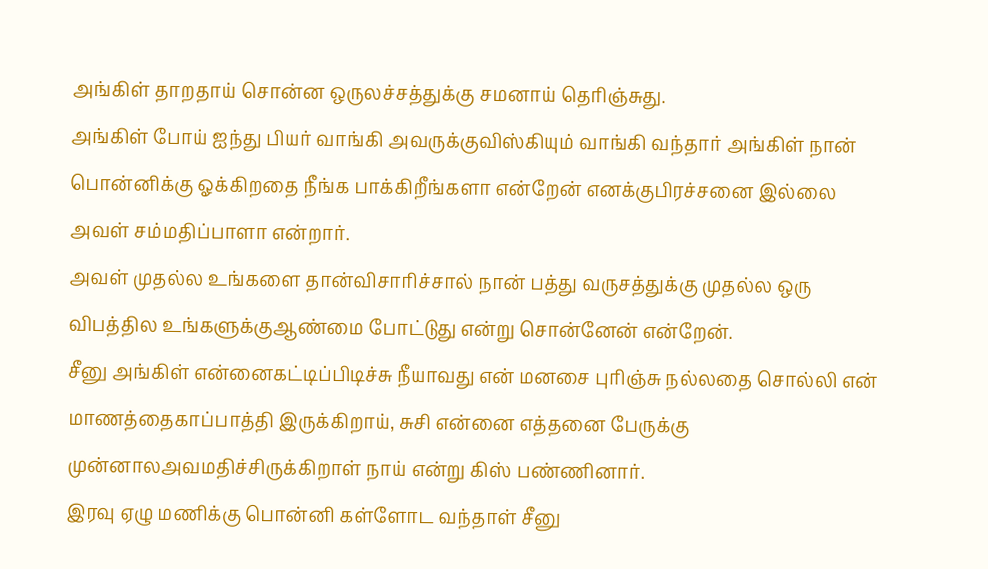அங்கிள் தாறதாய் சொன்ன ஒருலச்சத்துக்கு சமனாய் தெரிஞ்சுது.
அங்கிள் போய் ஐந்து பியர் வாங்கி அவருக்குவிஸ்கியும் வாங்கி வந்தார் அங்கிள் நான் பொன்னிக்கு ஓக்கிறதை நீங்க பாக்கிறீங்களா என்றேன் எனக்குபிரச்சனை இல்லை அவள் சம்மதிப்பாளா என்றார்.
அவள் முதல்ல உங்களை தான்விசாரிச்சால் நான் பத்து வருசத்துக்கு முதல்ல ஒரு விபத்தில உங்களுக்குஆண்மை போட்டுது என்று சொன்னேன் என்றேன்.
சீனு அங்கிள் என்னைகட்டிப்பிடிச்சு நீயாவது என் மனசை புரிஞ்சு நல்லதை சொல்லி என் மாணத்தைகாப்பாத்தி இருக்கிறாய், சுசி என்னை எத்தனை பேருக்கு முன்னாலஅவமதிச்சிருக்கிறாள் நாய் என்று கிஸ் பண்ணினார்.
இரவு ஏழு மணிக்கு பொன்னி கள்ளோட வந்தாள் சீனு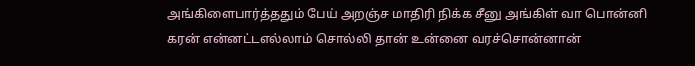அங்கிளைபார்த்ததும் பேய் அறஞ்ச மாதிரி நிக்க சீனு அங்கிள் வா பொன்னி கரன் என்னட்டஎல்லாம் சொல்லி தான் உன்னை வரச்சொன்னான்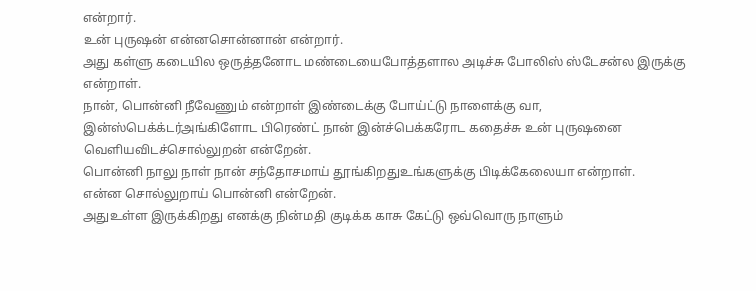என்றார்.
உன் புருஷன் என்னசொன்னான் என்றார்.
அது கள்ளு கடையில ஒருத்தனோட மண்டையைபோத்தளால அடிச்சு போலிஸ் ஸ்டேசன்ல இருக்கு என்றாள்.
நான், பொன்னி நீவேணும் என்றாள் இண்டைக்கு போய்ட்டு நாளைக்கு வா, இன்ஸ்பெக்க்டர்அங்கிளோட பிரெண்ட் நான் இன்ச்பெக்கரோட கதைச்சு உன் புருஷனை வெளியவிடச்சொல்லுறன் என்றேன்.
பொன்னி நாலு நாள் நான் சந்தோசமாய் தூங்கிறதுஉங்களுக்கு பிடிக்கேலையா என்றாள்.
என்ன சொல்லுறாய் பொன்னி என்றேன்.
அதுஉள்ள இருக்கிறது எனக்கு நின்மதி குடிக்க காசு கேட்டு ஒவ்வொரு நாளும்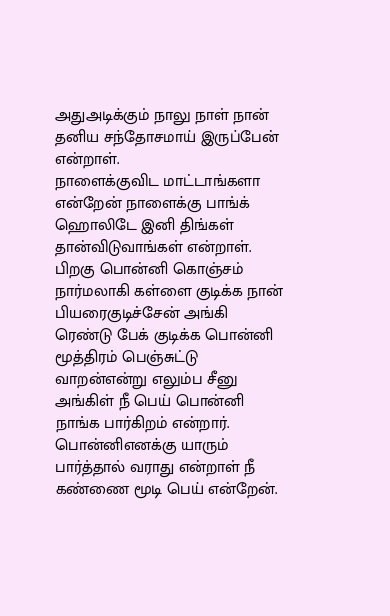அதுஅடிக்கும் நாலு நாள் நான் தனிய சந்தோசமாய் இருப்பேன் என்றாள்.
நாளைக்குவிட மாட்டாங்களா என்றேன் நாளைக்கு பாங்க் ஹொலிடே இனி திங்கள் தான்விடுவாங்கள் என்றாள்.
பிறகு பொன்னி கொஞ்சம் நார்மலாகி கள்ளை குடிக்க நான் பியரைகுடிச்சேன் அங்கி ரெண்டு பேக் குடிக்க பொன்னி மூத்திரம் பெஞ்சுட்டு வாறன்என்று எலும்ப சீனு அங்கிள் நீ பெய் பொன்னி நாங்க பார்கிறம் என்றார்.
பொன்னிஎனக்கு யாரும் பார்த்தால் வராது என்றாள் நீ கண்ணை மூடி பெய் என்றேன்.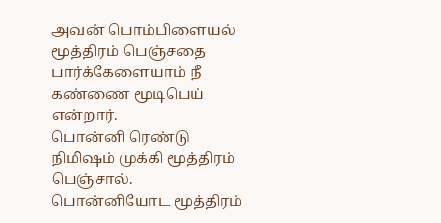அவன் பொம்பிளையல் மூத்திரம் பெஞ்சதை பார்க்கேளையாம் நீ கண்ணை மூடிபெய் என்றார்.
பொன்னி ரெண்டு நிமிஷம் முக்கி மூத்திரம் பெஞ்சால்.
பொன்னியோட மூத்திரம்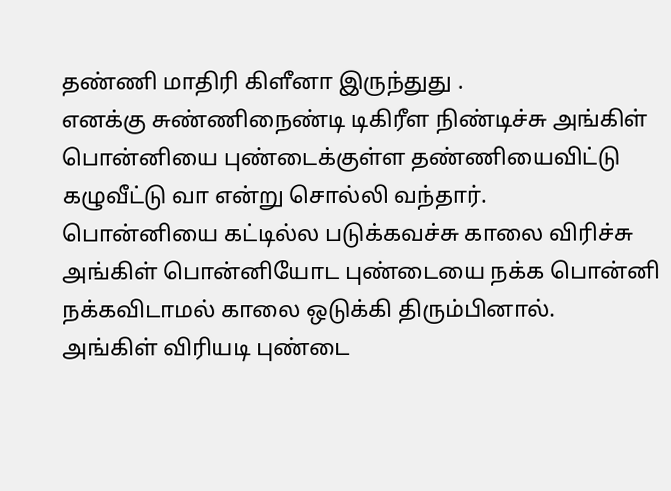தண்ணி மாதிரி கிளீனா இருந்துது .
எனக்கு சுண்ணிநைண்டி டிகிரீள நிண்டிச்சு அங்கிள் பொன்னியை புண்டைக்குள்ள தண்ணியைவிட்டு கழுவீட்டு வா என்று சொல்லி வந்தார்.
பொன்னியை கட்டில்ல படுக்கவச்சு காலை விரிச்சு அங்கிள் பொன்னியோட புண்டையை நக்க பொன்னி நக்கவிடாமல் காலை ஒடுக்கி திரும்பினால்.
அங்கிள் விரியடி புண்டை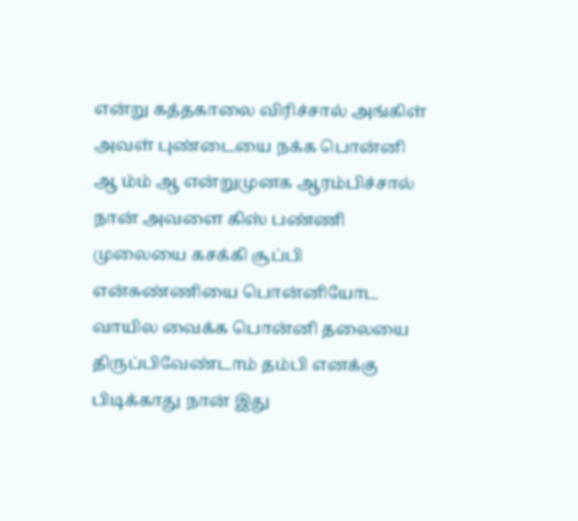என்று கத்தகாலை விரிச்சால் அங்கிள் அவள் புண்டையை நக்க பொன்னி ஆ ம்ம் ஆ என்றுமுனக ஆரம்பிச்சால் நான் அவளை கிஸ் பண்ணி முலையை கசக்கி சூப்பி என்சுண்ணியை பொன்னியோட வாயில வைக்க பொன்னி தலையை திருப்பிவேண்டாம் தம்பி எனக்கு பிடிக்காது நான் இது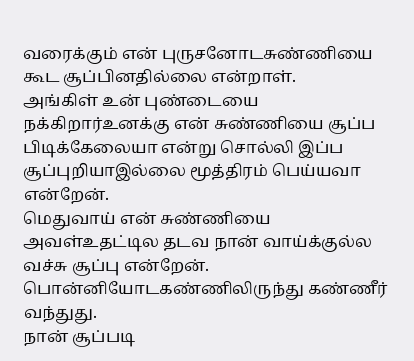வரைக்கும் என் புருசனோடசுண்ணியை கூட சூப்பினதில்லை என்றாள்.
அங்கிள் உன் புண்டையை நக்கிறார்உனக்கு என் சுண்ணியை சூப்ப பிடிக்கேலையா என்று சொல்லி இப்ப சூப்புறியாஇல்லை மூத்திரம் பெய்யவா என்றேன்.
மெதுவாய் என் சுண்ணியை அவள்உதட்டில தடவ நான் வாய்க்குல்ல வச்சு சூப்பு என்றேன்.
பொன்னியோடகண்ணிலிருந்து கண்ணீர் வந்துது.
நான் சூப்படி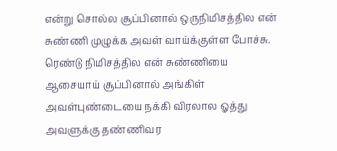என்று சொல்ல சூப்பினால் ஒருநிமிசத்தில என் சுண்ணி முழுக்க அவள் வாய்க்குள்ள போச்சு.
ரெண்டு நிமிசத்தில என் சுண்ணியை ஆசையாய் சூப்பினால் அங்கிள் அவள்புண்டையை நக்கி விரலால ஓத்து அவளுக்கு தண்ணிவர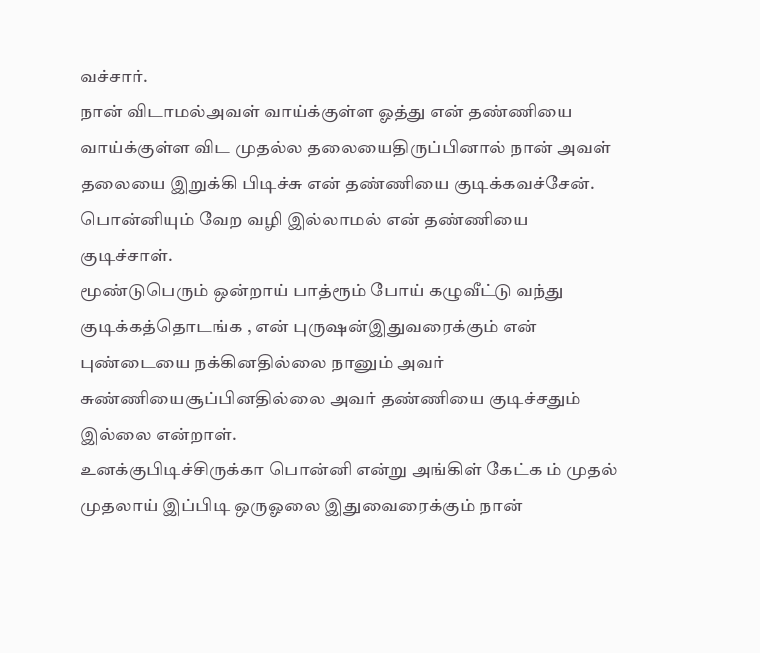வச்சார்.
நான் விடாமல்அவள் வாய்க்குள்ள ஓத்து என் தண்ணியை வாய்க்குள்ள விட முதல்ல தலையைதிருப்பினால் நான் அவள் தலையை இறுக்கி பிடிச்சு என் தண்ணியை குடிக்கவச்சேன்.
பொன்னியும் வேற வழி இல்லாமல் என் தண்ணியை குடிச்சாள்.
மூண்டுபெரும் ஒன்றாய் பாத்ரூம் போய் கழுவீட்டு வந்து குடிக்கத்தொடங்க , என் புருஷன்இதுவரைக்கும் என் புண்டையை நக்கினதில்லை நானும் அவர் சுண்ணியைசூப்பினதில்லை அவர் தண்ணியை குடிச்சதும் இல்லை என்றாள்.
உனக்குபிடிச்சிருக்கா பொன்னி என்று அங்கிள் கேட்க ம் முதல் முதலாய் இப்பிடி ஒருஓலை இதுவைரைக்கும் நான்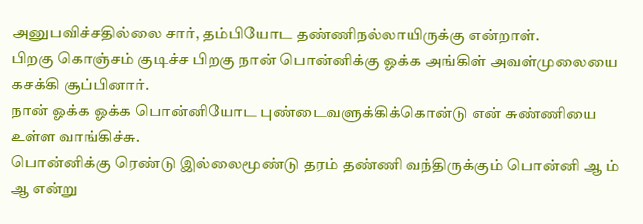அனுபவிச்சதில்லை சார், தம்பியோட தண்ணிநல்லாயிருக்கு என்றாள்.
பிறகு கொஞ்சம் குடிச்ச பிறகு நான் பொன்னிக்கு ஓக்க அங்கிள் அவள்முலையை கசக்கி சூப்பினார்.
நான் ஓக்க ஓக்க பொன்னியோட புண்டைவளுக்கிக்கொன்டு என் சுண்ணியை உள்ள வாங்கிச்சு.
பொன்னிக்கு ரெண்டு இல்லைமூண்டு தரம் தண்ணி வந்திருக்கும் பொன்னி ஆ ம் ஆ என்று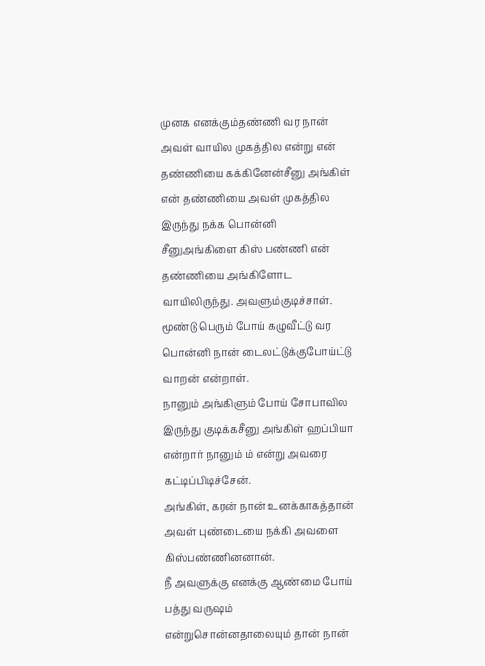முனக எனக்கும்தண்ணி வர நான் அவள் வாயில முகத்தில என்று என் தண்ணியை கக்கினேன்சீனு அங்கிள் என் தண்ணியை அவள் முகத்தில இருந்து நக்க பொன்னி சீனுஅங்கிளை கிஸ் பண்ணி என் தண்ணியை அங்கிளோட வாயிலிருந்து. அவளும்குடிச்சாள்.
மூண்டு பெரும் போய் கழுவீட்டு வர பொன்னி நான் டைலட்டுக்குபோய்ட்டு வாறன் என்றாள்.
நானும் அங்கிளும் போய் சோபாவில இருந்து குடிக்கசீனு அங்கிள் ஹப்பியா என்றார் நானும் ம் என்று அவரை கட்டிப்பிடிச்சேன்.
அங்கிள், கரன் நான் உனக்காகத்தான் அவள் புண்டையை நக்கி அவளை கிஸ்பண்ணினனான்.
நீ அவளுக்கு எனக்கு ஆண்மை போய் பத்து வருஷம் என்றுசொன்னதாலையும் தான் நான்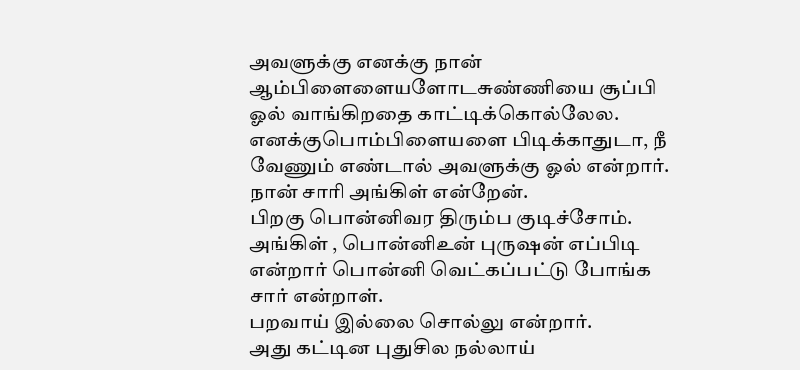அவளுக்கு எனக்கு நான் ஆம்பிளைளையளோடசுண்ணியை சூப்பி ஓல் வாங்கிறதை காட்டிக்கொல்லேல.
எனக்குபொம்பிளையளை பிடிக்காதுடா, நீ வேணும் எண்டால் அவளுக்கு ஓல் என்றார்.
நான் சாரி அங்கிள் என்றேன்.
பிறகு பொன்னிவர திரும்ப குடிச்சோம்.
அங்கிள் , பொன்னிஉன் புருஷன் எப்பிடி என்றார் பொன்னி வெட்கப்பட்டு போங்க சார் என்றாள்.
பறவாய் இல்லை சொல்லு என்றார்.
அது கட்டின புதுசில நல்லாய்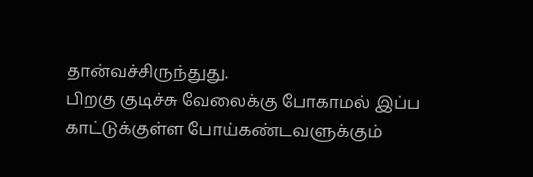தான்வச்சிருந்துது.
பிறகு குடிச்சு வேலைக்கு போகாமல் இப்ப காட்டுக்குள்ள போய்கண்டவளுக்கும்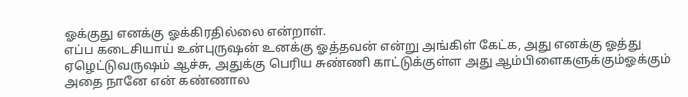ஓக்குது எனக்கு ஓக்கிரதில்லை என்றாள்.
எப்ப கடைசியாய் உன்புருஷன் உனக்கு ஓத்தவன் என்று அங்கிள் கேட்க, அது எனக்கு ஓத்து ஏழெட்டுவருஷம் ஆச்சு, அதுக்கு பெரிய சுண்ணி காட்டுக்குள்ள அது ஆம்பிளைகளுக்கும்ஓக்கும் அதை நானே என் கண்ணால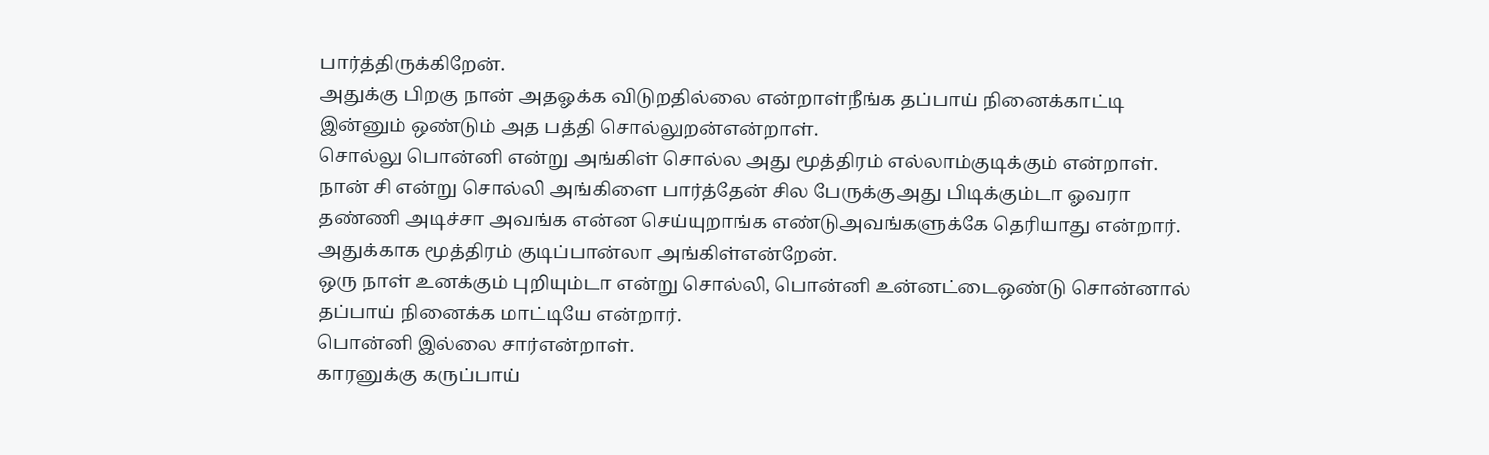பார்த்திருக்கிறேன்.
அதுக்கு பிறகு நான் அதஓக்க விடுறதில்லை என்றாள்நீங்க தப்பாய் நினைக்காட்டி இன்னும் ஒண்டும் அத பத்தி சொல்லுறன்என்றாள்.
சொல்லு பொன்னி என்று அங்கிள் சொல்ல அது மூத்திரம் எல்லாம்குடிக்கும் என்றாள்.
நான் சி என்று சொல்லி அங்கிளை பார்த்தேன் சில பேருக்குஅது பிடிக்கும்டா ஓவரா தண்ணி அடிச்சா அவங்க என்ன செய்யுறாங்க எண்டுஅவங்களுக்கே தெரியாது என்றார்.
அதுக்காக மூத்திரம் குடிப்பான்லா அங்கிள்என்றேன்.
ஒரு நாள் உனக்கும் புறியும்டா என்று சொல்லி, பொன்னி உன்னட்டைஒண்டு சொன்னால் தப்பாய் நினைக்க மாட்டியே என்றார்.
பொன்னி இல்லை சார்என்றாள்.
காரனுக்கு கருப்பாய்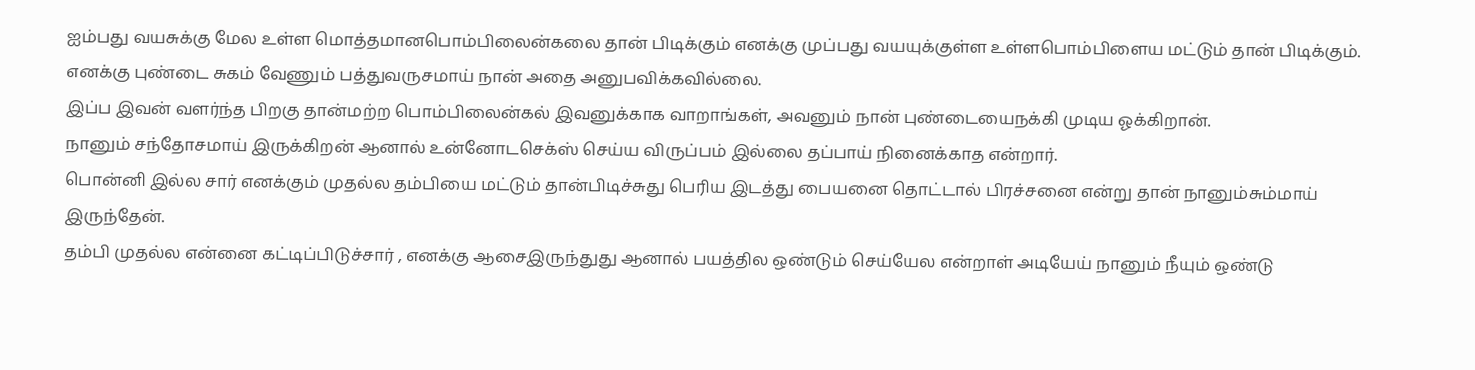ஐம்பது வயசுக்கு மேல உள்ள மொத்தமானபொம்பிலைன்கலை தான் பிடிக்கும் எனக்கு முப்பது வயயுக்குள்ள உள்ளபொம்பிளைய மட்டும் தான் பிடிக்கும்.
எனக்கு புண்டை சுகம் வேணும் பத்துவருசமாய் நான் அதை அனுபவிக்கவில்லை.
இப்ப இவன் வளர்ந்த பிறகு தான்மற்ற பொம்பிலைன்கல் இவனுக்காக வாறாங்கள், அவனும் நான் புண்டையைநக்கி முடிய ஓக்கிறான்.
நானும் சந்தோசமாய் இருக்கிறன் ஆனால் உன்னோடசெக்ஸ் செய்ய விருப்பம் இல்லை தப்பாய் நினைக்காத என்றார்.
பொன்னி இல்ல சார் எனக்கும் முதல்ல தம்பியை மட்டும் தான்பிடிச்சுது பெரிய இடத்து பையனை தொட்டால் பிரச்சனை என்று தான் நானும்சும்மாய் இருந்தேன்.
தம்பி முதல்ல என்னை கட்டிப்பிடுச்சார் , எனக்கு ஆசைஇருந்துது ஆனால் பயத்தில ஒண்டும் செய்யேல என்றாள் அடியேய் நானும் நீயும் ஒண்டு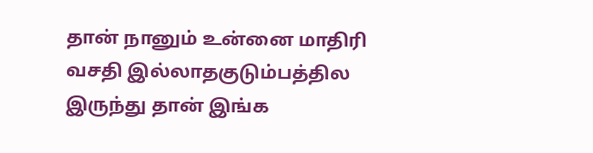தான் நானும் உன்னை மாதிரி வசதி இல்லாதகுடும்பத்தில இருந்து தான் இங்க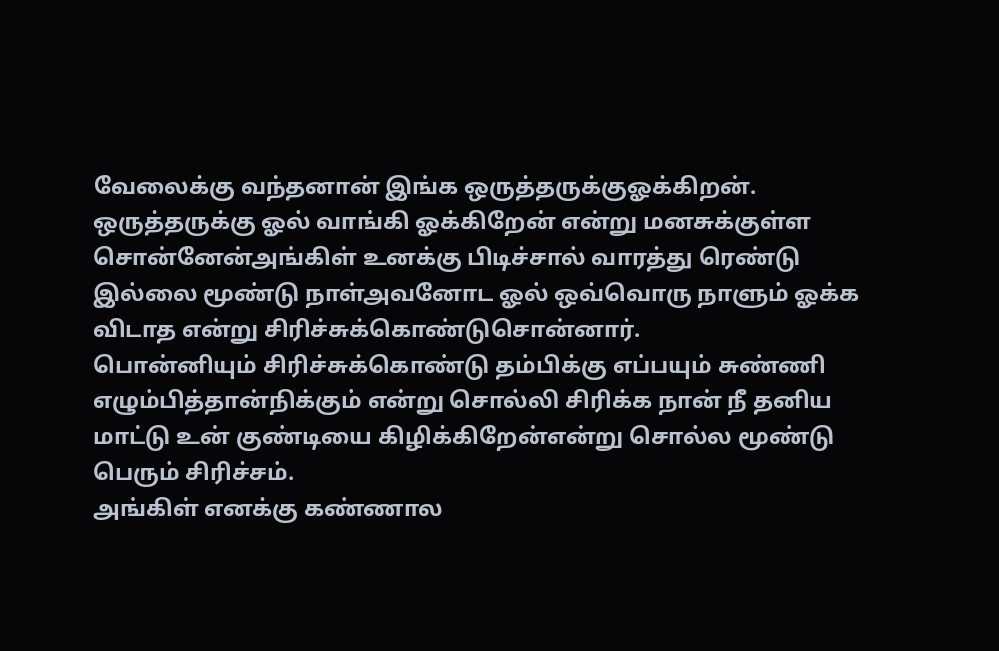வேலைக்கு வந்தனான் இங்க ஒருத்தருக்குஓக்கிறன். ஒருத்தருக்கு ஓல் வாங்கி ஓக்கிறேன் என்று மனசுக்குள்ள சொன்னேன்அங்கிள் உனக்கு பிடிச்சால் வாரத்து ரெண்டு இல்லை மூண்டு நாள்அவனோட ஓல் ஒவ்வொரு நாளும் ஓக்க விடாத என்று சிரிச்சுக்கொண்டுசொன்னார்.
பொன்னியும் சிரிச்சுக்கொண்டு தம்பிக்கு எப்பயும் சுண்ணி எழும்பித்தான்நிக்கும் என்று சொல்லி சிரிக்க நான் நீ தனிய மாட்டு உன் குண்டியை கிழிக்கிறேன்என்று சொல்ல மூண்டு பெரும் சிரிச்சம்.
அங்கிள் எனக்கு கண்ணால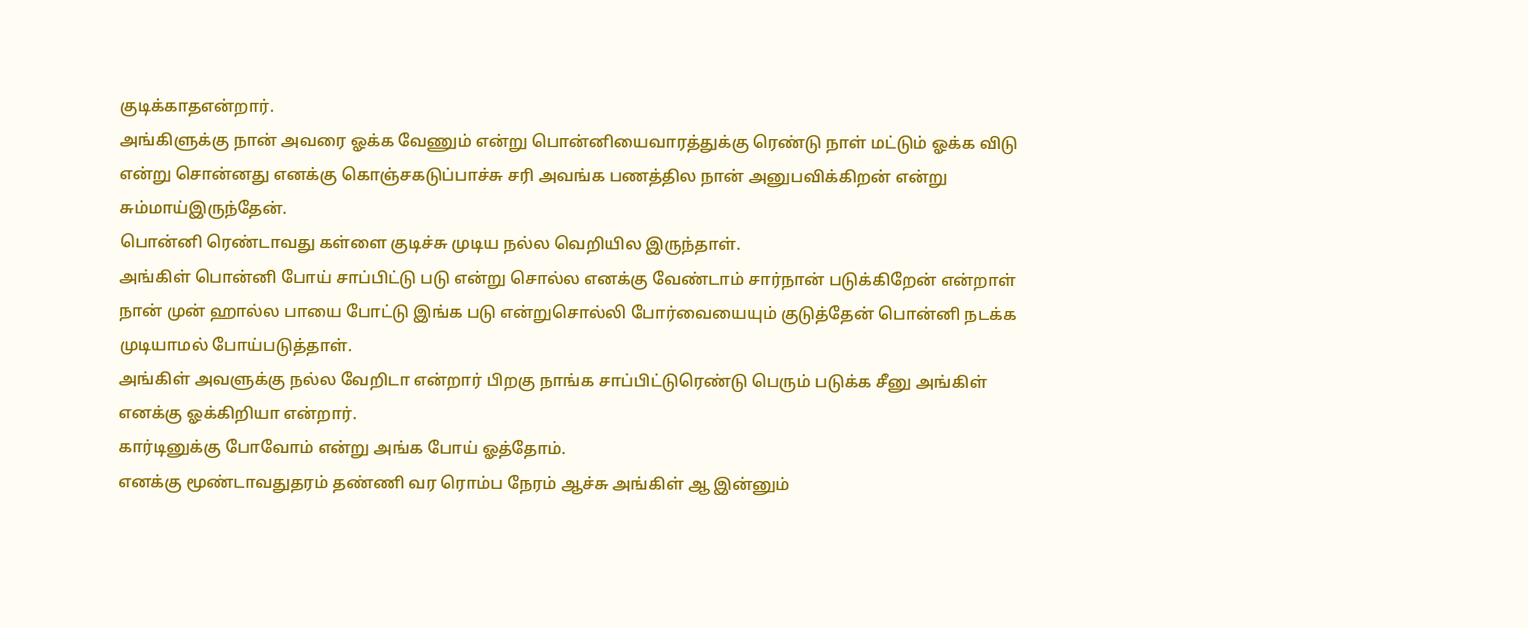குடிக்காதஎன்றார்.
அங்கிளுக்கு நான் அவரை ஓக்க வேணும் என்று பொன்னியைவாரத்துக்கு ரெண்டு நாள் மட்டும் ஓக்க விடு என்று சொன்னது எனக்கு கொஞ்சகடுப்பாச்சு சரி அவங்க பணத்தில நான் அனுபவிக்கிறன் என்று சும்மாய்இருந்தேன்.
பொன்னி ரெண்டாவது கள்ளை குடிச்சு முடிய நல்ல வெறியில இருந்தாள்.
அங்கிள் பொன்னி போய் சாப்பிட்டு படு என்று சொல்ல எனக்கு வேண்டாம் சார்நான் படுக்கிறேன் என்றாள் நான் முன் ஹால்ல பாயை போட்டு இங்க படு என்றுசொல்லி போர்வையையும் குடுத்தேன் பொன்னி நடக்க முடியாமல் போய்படுத்தாள்.
அங்கிள் அவளுக்கு நல்ல வேறிடா என்றார் பிறகு நாங்க சாப்பிட்டுரெண்டு பெரும் படுக்க சீனு அங்கிள் எனக்கு ஓக்கிறியா என்றார்.
கார்டினுக்கு போவோம் என்று அங்க போய் ஓத்தோம்.
எனக்கு மூண்டாவதுதரம் தண்ணி வர ரொம்ப நேரம் ஆச்சு அங்கிள் ஆ இன்னும்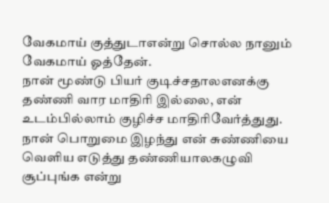வேகமாய் குத்துடாஎன்று சொல்ல நானும் வேகமாய் ஓத்தேன்.
நான் மூண்டு பியர் குடிச்சதாலஎனக்கு தண்ணி வார மாதிரி இல்லை, என் உடம்பில்லாம் குழிச்ச மாதிரிவேர்த்துது.
நான் பொறுமை இழந்து என் சுண்ணியை வெளிய எடுத்து தண்ணியாலகழுவி சூப்புங்க என்று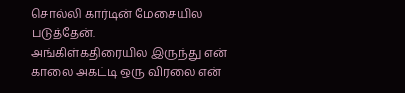சொல்லி கார்டின் மேசையில படுத்தேன்.
அங்கிள்கதிரையில இருந்து என் காலை அகட்டி ஒரு விரலை என்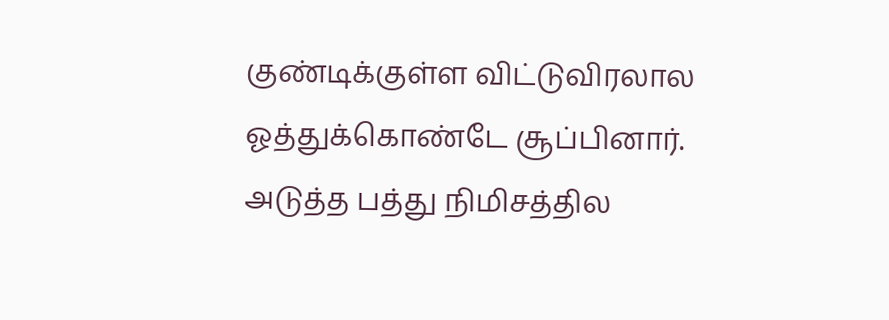குண்டிக்குள்ள விட்டுவிரலால ஓத்துக்கொண்டே சூப்பினார்.
அடுத்த பத்து நிமிசத்தில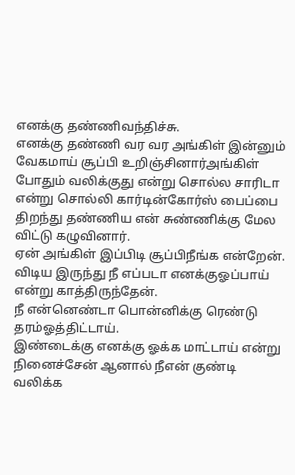எனக்கு தண்ணிவந்திச்சு.
எனக்கு தண்ணி வர வர அங்கிள் இன்னும் வேகமாய் சூப்பி உறிஞ்சினார்அங்கிள் போதும் வலிக்குது என்று சொல்ல சாரிடா என்று சொல்லி கார்டின்கோர்ஸ் பைப்பை திறந்து தண்ணிய என் சுண்ணிக்கு மேல விட்டு கழுவினார்.
ஏன் அங்கிள் இப்பிடி சூப்பிநீங்க என்றேன்.
விடிய இருந்து நீ எப்படா எனக்குஓப்பாய் என்று காத்திருந்தேன்.
நீ என்னெண்டா பொன்னிக்கு ரெண்டு தரம்ஓத்திட்டாய்.
இண்டைக்கு எனக்கு ஓக்க மாட்டாய் என்று நினைச்சேன் ஆனால் நீஎன் குண்டி வலிக்க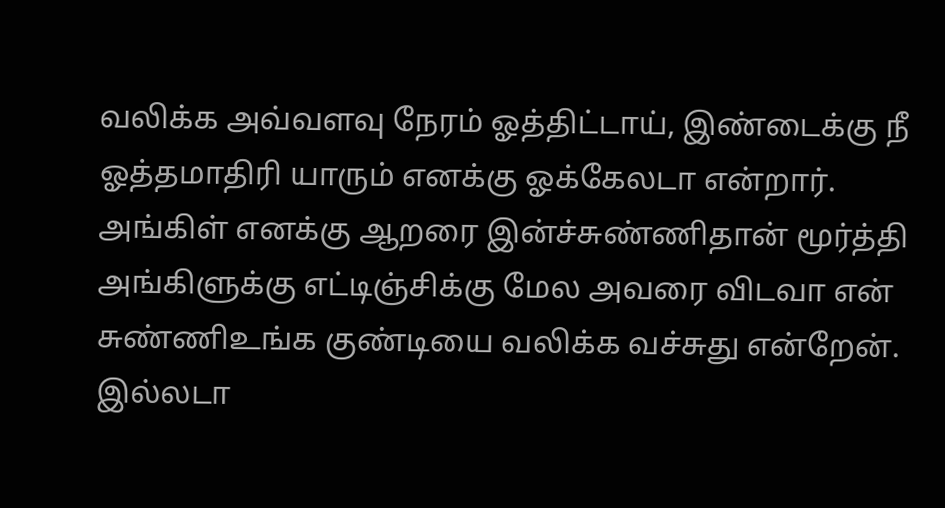வலிக்க அவ்வளவு நேரம் ஓத்திட்டாய், இண்டைக்கு நீ ஓத்தமாதிரி யாரும் எனக்கு ஓக்கேலடா என்றார்.
அங்கிள் எனக்கு ஆறரை இன்ச்சுண்ணிதான் மூர்த்தி அங்கிளுக்கு எட்டிஞ்சிக்கு மேல அவரை விடவா என் சுண்ணிஉங்க குண்டியை வலிக்க வச்சுது என்றேன்.
இல்லடா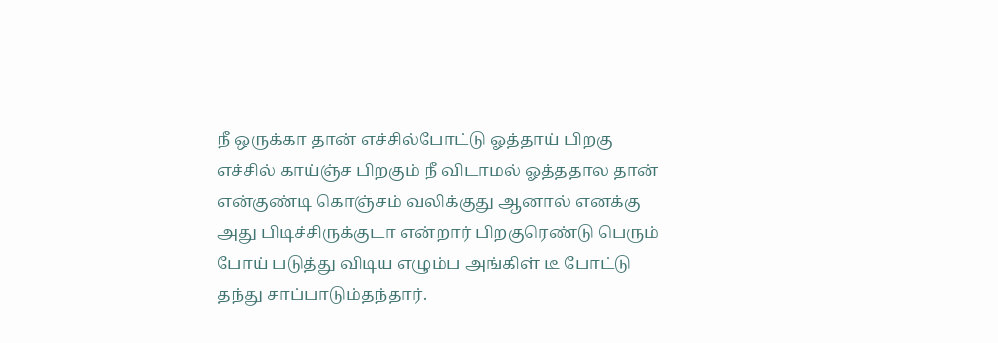நீ ஒருக்கா தான் எச்சில்போட்டு ஓத்தாய் பிறகு எச்சில் காய்ஞ்ச பிறகும் நீ விடாமல் ஓத்ததால தான் என்குண்டி கொஞ்சம் வலிக்குது ஆனால் எனக்கு அது பிடிச்சிருக்குடா என்றார் பிறகுரெண்டு பெரும் போய் படுத்து விடிய எழும்ப அங்கிள் டீ போட்டு தந்து சாப்பாடும்தந்தார்.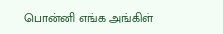பொன்னி எங்க அங்கிள்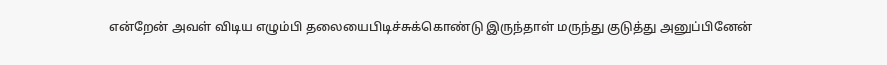என்றேன் அவள் விடிய எழும்பி தலையைபிடிச்சுக்கொண்டு இருந்தாள் மருந்து குடுத்து அனுப்பினேன்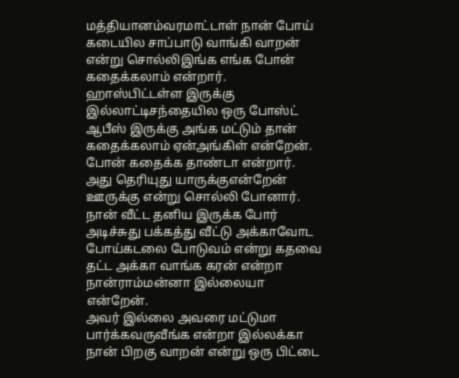மத்தியானம்வரமாட்டாள் நான் போய் கடையில சாப்பாடு வாங்கி வாறன் என்று சொல்லிஇங்க எங்க போன் கதைக்கலாம் என்றார்.
ஹாஸ்பிட்டள்ள இருக்கு இல்லாட்டிசந்தையில ஒரு போஸ்ட் ஆபீஸ் இருக்கு அங்க மட்டும் தான் கதைக்கலாம் ஏன்அங்கிள் என்றேன்.
போன் கதைக்க தாண்டா என்றார்.
அது தெரியுது யாருக்குஎன்றேன் ஊருக்கு என்று சொல்லி போனார்.
நான் வீட்ட தனிய இருக்க போர் அடிச்சுது பக்கத்து வீட்டு அக்காவோட போய்கடலை போடுவம் என்று கதவை தட்ட அக்கா வாங்க கரன் என்றா நான்ராம்மன்னா இல்லையா என்றேன்.
அவர் இல்லை அவரை மட்டுமா பார்க்கவருவீங்க என்றா இல்லக்கா நான் பிறகு வாறன் என்று ஒரு பிட்டை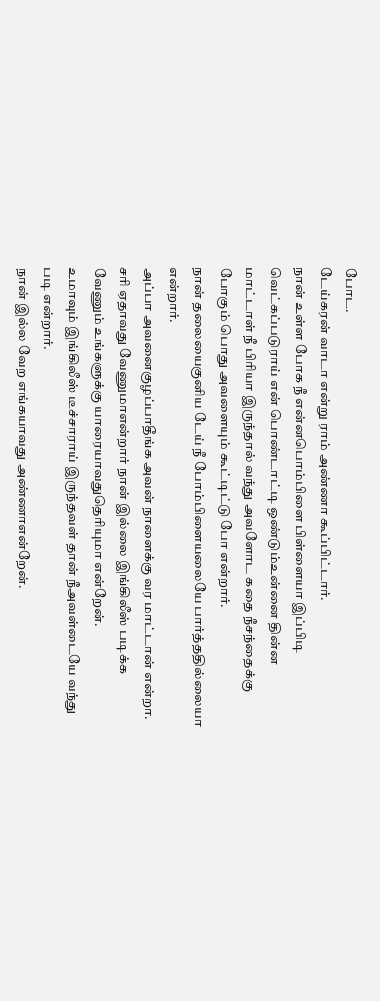போட.
டேய்கரன் வாடா என்று ராம் அண்ணா கூப்பிட்டார்.
நான் உள்ள போக நீ என்னபொம்பிளை பிள்ளையா இப்பிடி வெட்கப்படுராய் என் பொண்டாட்டி ஒண்டும்உன்னை தின்ன மாட்டாள் நீ பிரியா இருந்தால் வந்து அவளோட கதை நீசந்தைக்கு போகும் பொது அவளையும் கூட்டிட்டு போ என்றார்.
நான் தலையைகுனிய டேய் நீ போம்பிளையலையே பார்த்ததில்லையா என்றார்.
அப்பா அவனைகுழப்பாதீங்க அவன் நாளைக்கு வர மாட்டான் என்றா.
சரி ஏதாவது வேணுமாஎன்றார் நான் இல்லை இங்கிலீஸ் படிக்க வேணும் உங்களுக்கு யாரையாவதுதெரியுமா என்றேன்.
உமாவும் இங்கிலீஸ் டீச்சாராய் இருந்தவள் தான் நீஅவள்டையே வந்து படி என்றார்.
நான் இல்ல வேற எங்கயாவது அண்ணாஎன்றேன்.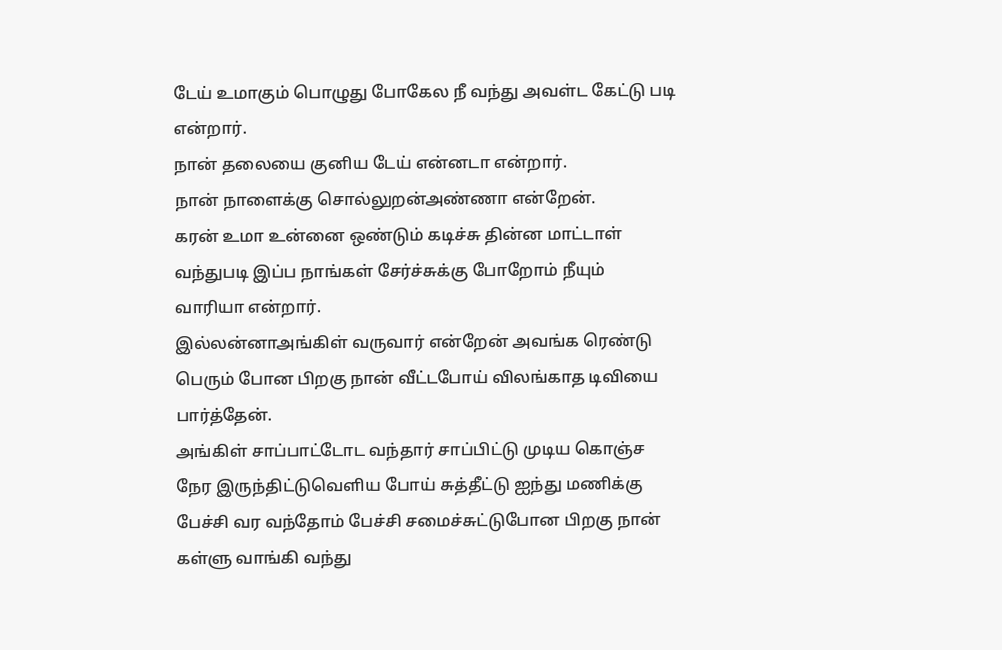டேய் உமாகும் பொழுது போகேல நீ வந்து அவள்ட கேட்டு படி என்றார்.
நான் தலையை குனிய டேய் என்னடா என்றார்.
நான் நாளைக்கு சொல்லுறன்அண்ணா என்றேன்.
கரன் உமா உன்னை ஒண்டும் கடிச்சு தின்ன மாட்டாள் வந்துபடி இப்ப நாங்கள் சேர்ச்சுக்கு போறோம் நீயும் வாரியா என்றார்.
இல்லன்னாஅங்கிள் வருவார் என்றேன் அவங்க ரெண்டு பெரும் போன பிறகு நான் வீட்டபோய் விலங்காத டிவியை பார்த்தேன்.
அங்கிள் சாப்பாட்டோட வந்தார் சாப்பிட்டு முடிய கொஞ்ச நேர இருந்திட்டுவெளிய போய் சுத்தீட்டு ஐந்து மணிக்கு பேச்சி வர வந்தோம் பேச்சி சமைச்சுட்டுபோன பிறகு நான் கள்ளு வாங்கி வந்து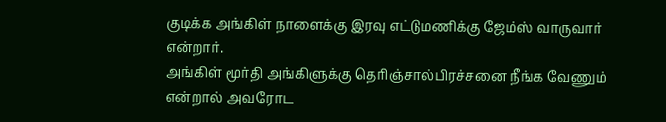குடிக்க அங்கிள் நாளைக்கு இரவு எட்டுமணிக்கு ஜேம்ஸ் வாருவார் என்றார்.
அங்கிள் மூர்தி அங்கிளுக்கு தெரிஞ்சால்பிரச்சனை நீங்க வேணும் என்றால் அவரோட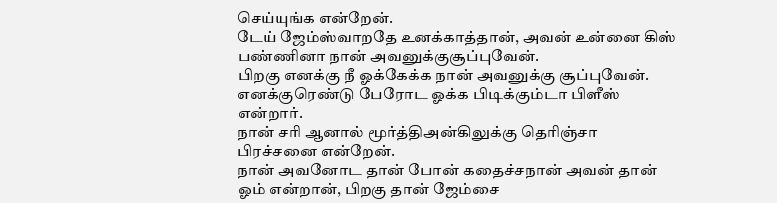செய்யுங்க என்றேன்.
டேய் ஜேம்ஸ்வாறதே உனக்காத்தான், அவன் உன்னை கிஸ் பண்ணினா நான் அவனுக்குசூப்புவேன்.
பிறகு எனக்கு நீ ஓக்கேக்க நான் அவனுக்கு சூப்புவேன்.
எனக்குரெண்டு பேரோட ஓக்க பிடிக்கும்டா பிளீஸ் என்றார்.
நான் சரி ஆனால் மூர்த்திஅன்கிலுக்கு தெரிஞ்சா பிரச்சனை என்றேன்.
நான் அவனோட தான் போன் கதைச்சநான் அவன் தான் ஓம் என்றான், பிறகு தான் ஜேம்சை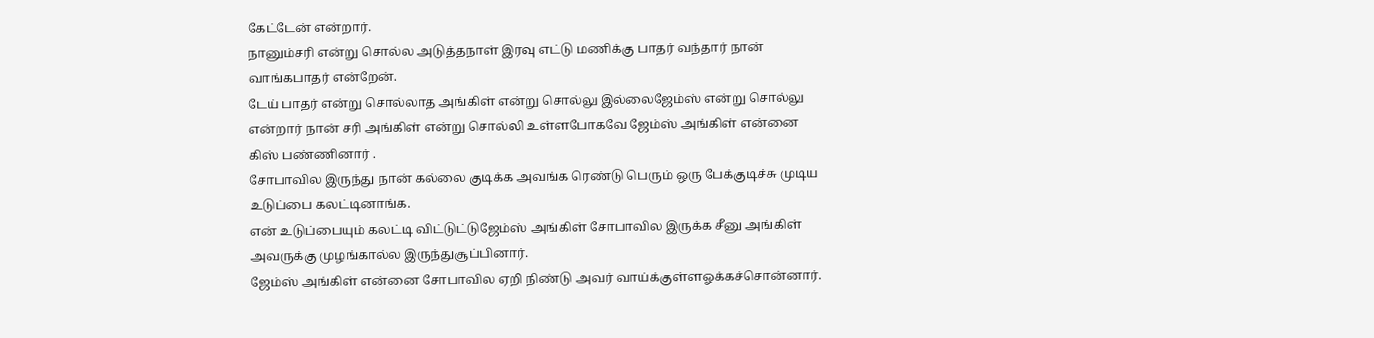கேட்டேன் என்றார்.
நானும்சரி என்று சொல்ல அடுத்தநாள் இரவு எட்டு மணிக்கு பாதர் வந்தார் நான் வாங்கபாதர் என்றேன்.
டேய் பாதர் என்று சொல்லாத அங்கிள் என்று சொல்லு இல்லைஜேம்ஸ் என்று சொல்லு என்றார் நான் சரி அங்கிள் என்று சொல்லி உள்ளபோகவே ஜேம்ஸ் அங்கிள் என்னை கிஸ் பண்ணினார் .
சோபாவில இருந்து நான் கல்லை குடிக்க அவங்க ரெண்டு பெரும் ஒரு பேக்குடிச்சு முடிய உடுப்பை கலட்டினாங்க.
என் உடுப்பையும் கலட்டி விட்டுட்டுஜேம்ஸ் அங்கிள் சோபாவில இருக்க சீனு அங்கிள் அவருக்கு முழங்கால்ல இருந்துசூப்பினார்.
ஜேம்ஸ் அங்கிள் என்னை சோபாவில ஏறி நிண்டு அவர் வாய்க்குள்ளஓக்கச்சொன்னார்.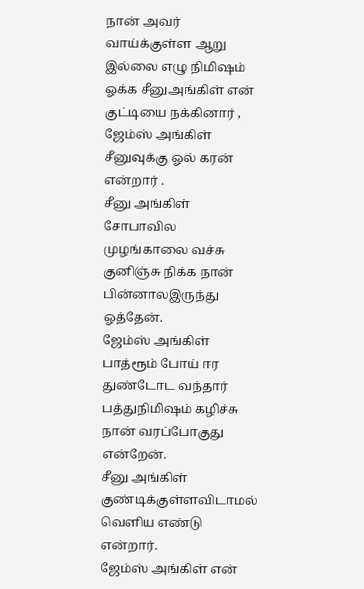நான் அவர் வாய்க்குள்ள ஆறு இல்லை எழு நிமிஷம் ஓக்க சீனுஅங்கிள் என் குட்டியை நக்கினார் , ஜேம்ஸ் அங்கிள் சீனுவுக்கு ஓல் கரன் என்றார் .
சீனு அங்கிள் சோபாவில முழங்காலை வச்சு குனிஞ்சு நிக்க நான் பின்னாலஇருந்து ஓத்தேன்.
ஜேம்ஸ் அங்கிள் பாத்ரூம் போய் ஈர துண்டோட வந்தார் பத்துநிமிஷம் கழிச்சு நான் வரப்போகுது என்றேன்.
சீனு அங்கிள் குண்டிக்குள்ளவிடாமல் வெளிய எண்டு என்றார்.
ஜேம்ஸ் அங்கிள் என்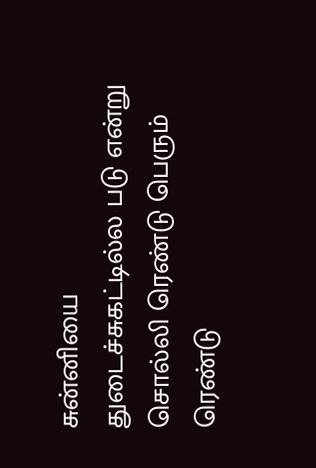சுன்னியை துடைச்சுகட்டில்ல படு என்று சொல்லி ரெண்டு பெரும் ரெண்டு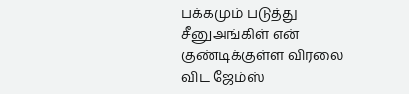பக்கமும் படுத்து சீனுஅங்கிள் என் குண்டிக்குள்ள விரலை விட ஜேம்ஸ்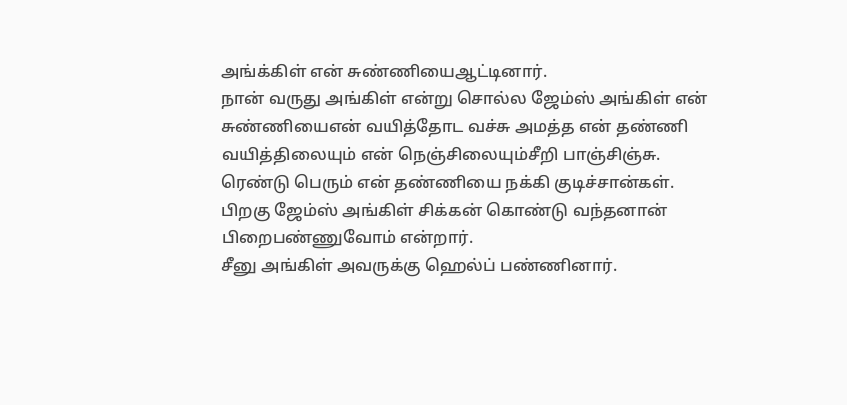அங்க்கிள் என் சுண்ணியைஆட்டினார்.
நான் வருது அங்கிள் என்று சொல்ல ஜேம்ஸ் அங்கிள் என் சுண்ணியைஎன் வயித்தோட வச்சு அமத்த என் தண்ணி வயித்திலையும் என் நெஞ்சிலையும்சீறி பாஞ்சிஞ்சு.
ரெண்டு பெரும் என் தண்ணியை நக்கி குடிச்சான்கள்.
பிறகு ஜேம்ஸ் அங்கிள் சிக்கன் கொண்டு வந்தனான் பிறைபண்ணுவோம் என்றார்.
சீனு அங்கிள் அவருக்கு ஹெல்ப் பண்ணினார்.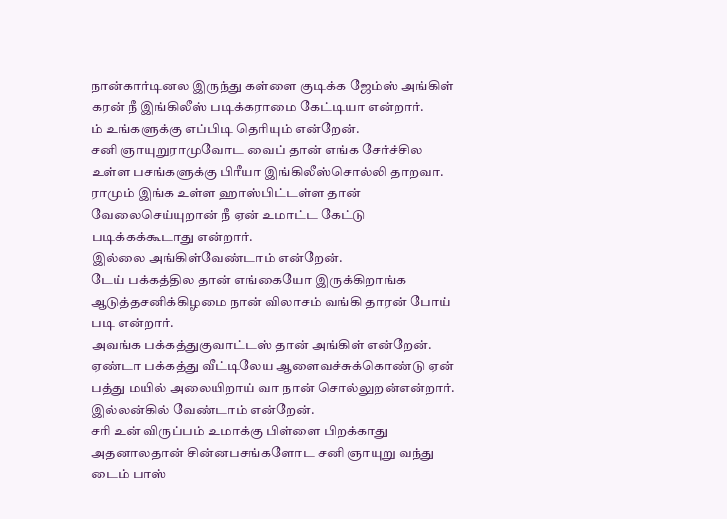நான்கார்டினல இருந்து கள்ளை குடிக்க ஜேம்ஸ் அங்கிள் கரன் நீ இங்கிலீஸ் படிக்கராமை கேட்டியா என்றார்.
ம் உங்களுக்கு எப்பிடி தெரியும் என்றேன்.
சனி ஞாயுறுராமுவோட வைப் தான் எங்க சேர்ச்சில உள்ள பசங்களுக்கு பிரீயா இங்கிலீஸ்சொல்லி தாறவா.
ராமும் இங்க உள்ள ஹாஸ்பிட்டள்ள தான் வேலைசெய்யுறான் நீ ஏன் உமாட்ட கேட்டு படிக்கக்கூடாது என்றார்.
இல்லை அங்கிள்வேண்டாம் என்றேன்.
டேய் பக்கத்தில தான் எங்கையோ இருக்கிறாங்க ஆடுத்தசனிக்கிழமை நான் விலாசம் வங்கி தாரன் போய் படி என்றார்.
அவங்க பக்கத்துகுவாட்டஸ் தான் அங்கிள் என்றேன்.
ஏண்டா பக்கத்து வீட்டிலேய ஆளைவச்சுக்கொண்டு ஏன் பத்து மயில் அலையிறாய் வா நான் சொல்லுறன்என்றார்.
இல்லன்கில் வேண்டாம் என்றேன்.
சரி உன் விருப்பம் உமாக்கு பிள்ளை பிறக்காது அதனாலதான் சின்னபசங்களோட சனி ஞாயுறு வந்து டைம் பாஸ்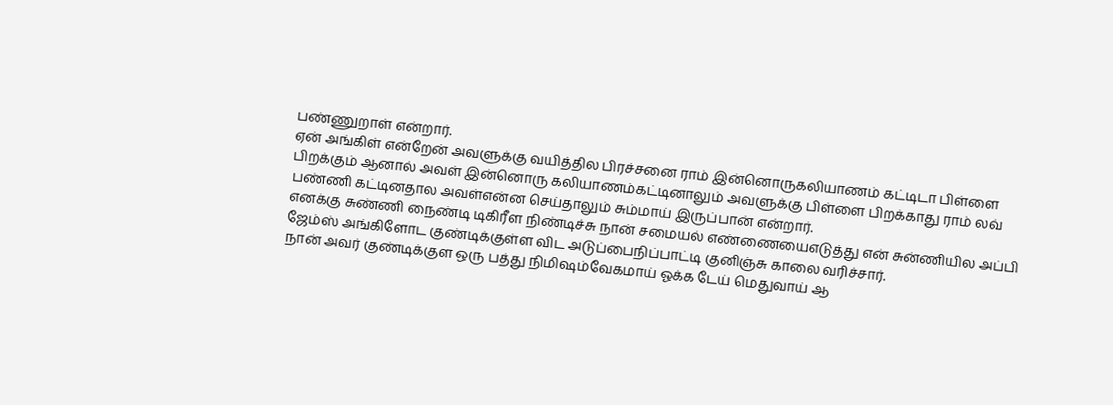பண்ணுறாள் என்றார்.
ஏன் அங்கிள் என்றேன் அவளுக்கு வயித்தில பிரச்சனை ராம் இன்னொருகலியாணம் கட்டிடா பிள்ளை பிறக்கும் ஆனால் அவள் இன்னொரு கலியாணம்கட்டினாலும் அவளுக்கு பிள்ளை பிறக்காது ராம் லவ் பண்ணி கட்டினதால அவள்என்ன செய்தாலும் சும்மாய் இருப்பான் என்றார்.
எனக்கு சுண்ணி நைண்டி டிகிரீள நிண்டிச்சு நான் சமையல் எண்ணையைஎடுத்து என் சுன்ணியில அப்பி ஜேம்ஸ் அங்கிளோட குண்டிக்குள்ள விட அடுப்பைநிப்பாட்டி குனிஞ்சு காலை வரிச்சார்.
நான் அவர் குண்டிக்குள ஒரு பத்து நிமிஷம்வேகமாய் ஓக்க டேய் மெதுவாய் ஆ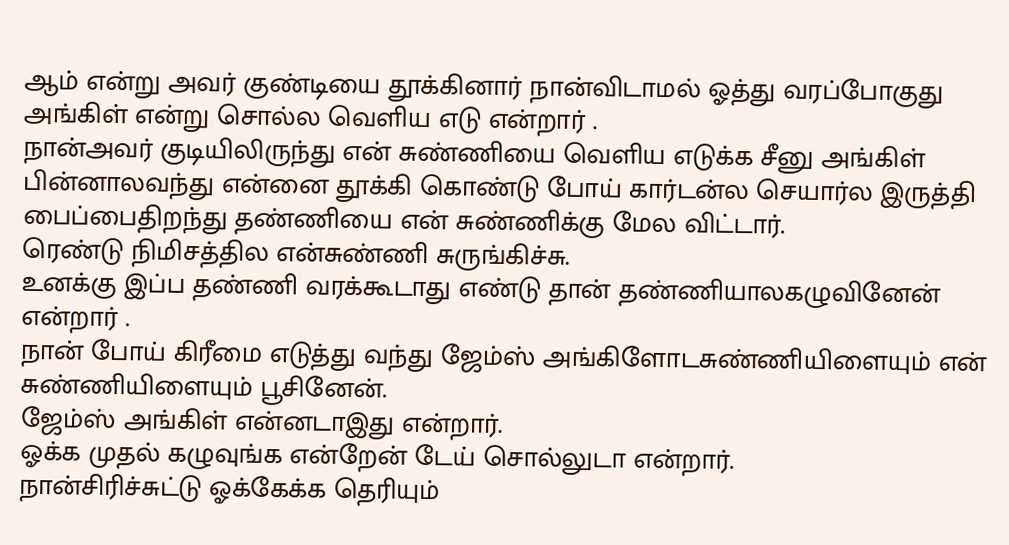ஆம் என்று அவர் குண்டியை தூக்கினார் நான்விடாமல் ஓத்து வரப்போகுது அங்கிள் என்று சொல்ல வெளிய எடு என்றார் .
நான்அவர் குடியிலிருந்து என் சுண்ணியை வெளிய எடுக்க சீனு அங்கிள் பின்னாலவந்து என்னை தூக்கி கொண்டு போய் கார்டன்ல செயார்ல இருத்தி பைப்பைதிறந்து தண்ணியை என் சுண்ணிக்கு மேல விட்டார்.
ரெண்டு நிமிசத்தில என்சுண்ணி சுருங்கிச்சு.
உனக்கு இப்ப தண்ணி வரக்கூடாது எண்டு தான் தண்ணியாலகழுவினேன் என்றார் .
நான் போய் கிரீமை எடுத்து வந்து ஜேம்ஸ் அங்கிளோடசுண்ணியிளையும் என் சுண்ணியிளையும் பூசினேன்.
ஜேம்ஸ் அங்கிள் என்னடாஇது என்றார்.
ஓக்க முதல் கழுவுங்க என்றேன் டேய் சொல்லுடா என்றார்.
நான்சிரிச்சுட்டு ஓக்கேக்க தெரியும்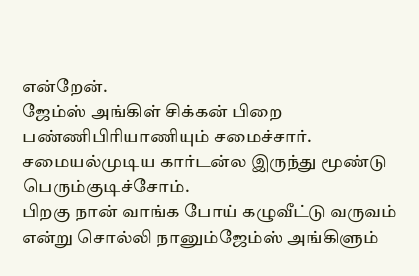என்றேன்.
ஜேம்ஸ் அங்கிள் சிக்கன் பிறை பண்ணிபிரியாணியும் சமைச்சார்.
சமையல்முடிய கார்டன்ல இருந்து மூண்டு பெரும்குடிச்சோம்.
பிறகு நான் வாங்க போய் கழுவீட்டு வருவம் என்று சொல்லி நானும்ஜேம்ஸ் அங்கிளும்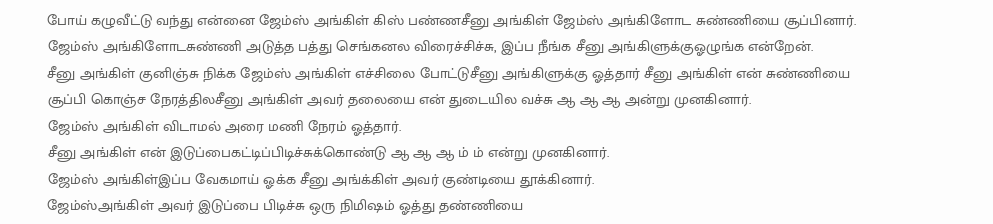போய் கழுவீட்டு வந்து என்னை ஜேம்ஸ் அங்கிள் கிஸ் பண்ணசீனு அங்கிள் ஜேம்ஸ் அங்கிளோட சுண்ணியை சூப்பினார்.
ஜேம்ஸ் அங்கிளோடசுண்ணி அடுத்த பத்து செங்கனல விரைச்சிச்சு, இப்ப நீங்க சீனு அங்கிளுக்குஓழுங்க என்றேன்.
சீனு அங்கிள் குனிஞ்சு நிக்க ஜேம்ஸ் அங்கிள் எச்சிலை போட்டுசீனு அங்கிளுக்கு ஓத்தார் சீனு அங்கிள் என் சுண்ணியை சூப்பி கொஞ்ச நேரத்திலசீனு அங்கிள் அவர் தலையை என் துடையில வச்சு ஆ ஆ ஆ அன்று முனகினார்.
ஜேம்ஸ் அங்கிள் விடாமல் அரை மணி நேரம் ஓத்தார்.
சீனு அங்கிள் என் இடுப்பைகட்டிப்பிடிச்சுக்கொண்டு ஆ ஆ ஆ ம் ம் என்று முனகினார்.
ஜேம்ஸ் அங்கிள்இப்ப வேகமாய் ஓக்க சீனு அங்க்கிள் அவர் குண்டியை தூக்கினார்.
ஜேம்ஸ்அங்கிள் அவர் இடுப்பை பிடிச்சு ஒரு நிமிஷம் ஓத்து தண்ணியை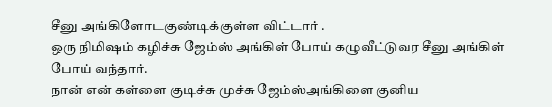சீனு அங்கிளோடகுண்டிக்குள்ள விட்டார் .
ஒரு நிமிஷம் கழிச்சு ஜேம்ஸ் அங்கிள் போய் கழுவீட்டுவர சீனு அங்கிள் போய் வந்தார்.
நான் என் கள்ளை குடிச்சு முச்சு ஜேம்ஸ்அங்கிளை குனிய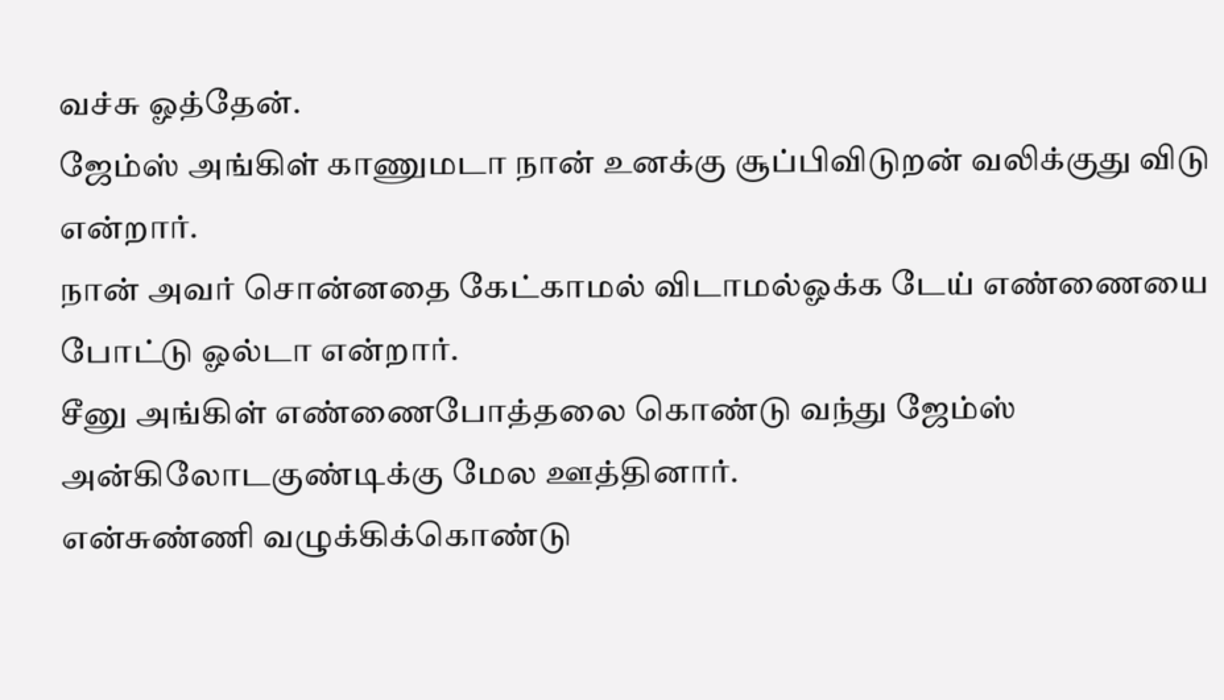வச்சு ஓத்தேன்.
ஜேம்ஸ் அங்கிள் காணுமடா நான் உனக்கு சூப்பிவிடுறன் வலிக்குது விடு என்றார்.
நான் அவர் சொன்னதை கேட்காமல் விடாமல்ஓக்க டேய் எண்ணையை போட்டு ஓல்டா என்றார்.
சீனு அங்கிள் எண்ணைபோத்தலை கொண்டு வந்து ஜேம்ஸ் அன்கிலோடகுண்டிக்கு மேல ஊத்தினார்.
என்சுண்ணி வழுக்கிக்கொண்டு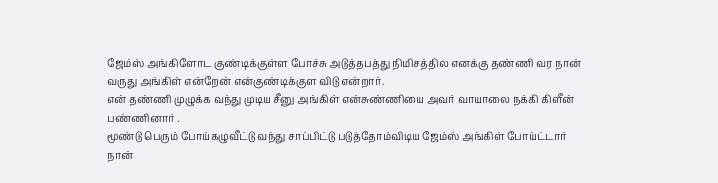ஜேம்ஸ் அங்கிளோட குண்டிக்குள்ள போச்சு அடுத்தபத்து நிமிசத்தில எனக்கு தண்ணி வர நான் வருது அங்கிள் என்றேன் என்குண்டிக்குள விடு என்றார்.
என் தண்ணி முழுக்க வந்து முடிய சீனு அங்கிள் என்சுண்ணியை அவர் வாயாலை நக்கி கிளீன் பண்ணினார் .
மூண்டு பெரும் போய்கழுவீட்டு வந்து சாப்பிட்டு படுத்தோம்விடிய ஜேம்ஸ் அங்கிள் போய்ட்டார் நான்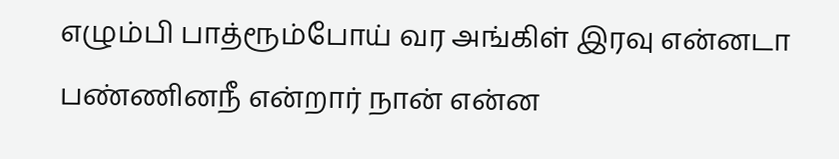எழும்பி பாத்ரூம்போய் வர அங்கிள் இரவு என்னடா பண்ணினநீ என்றார் நான் என்ன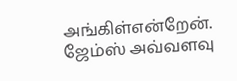அங்கிள்என்றேன்.
ஜேம்ஸ் அவ்வளவு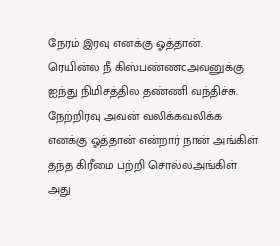நேரம் இரவு எனக்கு ஓத்தான்.
ரெயின்ல நீ கிஸ்பண்ணcஅவனுக்கு ஐந்து நிமிசத்தில தண்ணி வந்திச்சு.
நேற்றிரவு அவன் வலிக்கவலிக்க எனக்கு ஓத்தான் என்றார் நான் அங்கிள் தந்த கிரீமை பற்றி சொல்லஅங்கிள் அது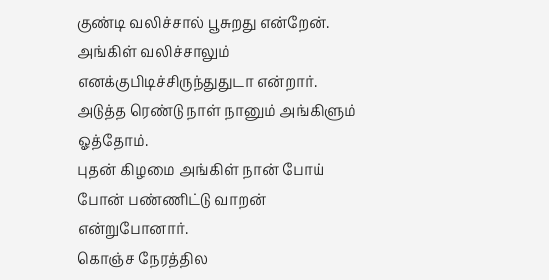குண்டி வலிச்சால் பூசுறது என்றேன்.
அங்கிள் வலிச்சாலும் எனக்குபிடிச்சிருந்துதுடா என்றார்.
அடுத்த ரெண்டு நாள் நானும் அங்கிளும் ஓத்தோம்.
புதன் கிழமை அங்கிள் நான் போய் போன் பண்ணிட்டு வாறன் என்றுபோனார்.
கொஞ்ச நேரத்தில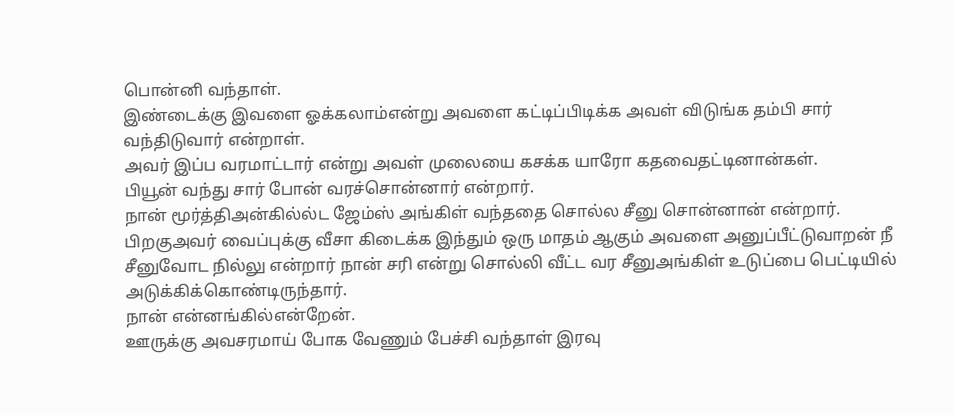பொன்னி வந்தாள்.
இண்டைக்கு இவளை ஓக்கலாம்என்று அவளை கட்டிப்பிடிக்க அவள் விடுங்க தம்பி சார் வந்திடுவார் என்றாள்.
அவர் இப்ப வரமாட்டார் என்று அவள் முலையை கசக்க யாரோ கதவைதட்டினான்கள்.
பியூன் வந்து சார் போன் வரச்சொன்னார் என்றார்.
நான் மூர்த்திஅன்கில்ல்ட ஜேம்ஸ் அங்கிள் வந்ததை சொல்ல சீனு சொன்னான் என்றார்.
பிறகுஅவர் வைப்புக்கு வீசா கிடைக்க இந்தும் ஒரு மாதம் ஆகும் அவளை அனுப்பீட்டுவாறன் நீ சீனுவோட நில்லு என்றார் நான் சரி என்று சொல்லி வீட்ட வர சீனுஅங்கிள் உடுப்பை பெட்டியில் அடுக்கிக்கொண்டிருந்தார்.
நான் என்னங்கில்என்றேன்.
ஊருக்கு அவசரமாய் போக வேணும் பேச்சி வந்தாள் இரவு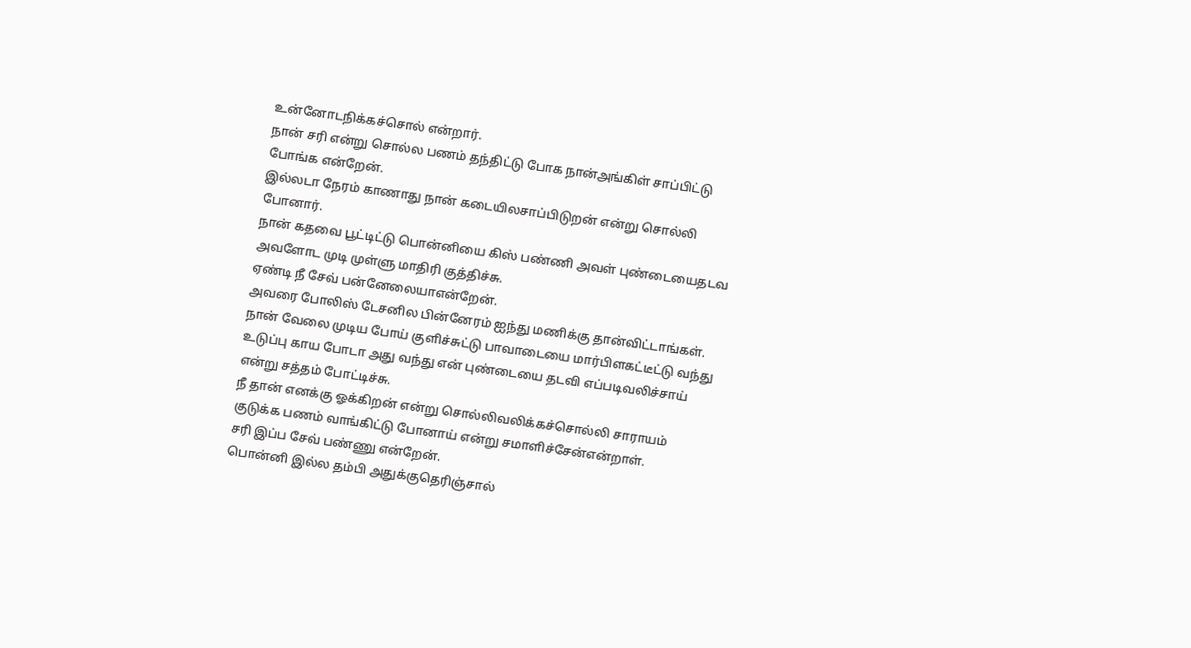உன்னோடநிக்கச்சொல் என்றார்.
நான் சரி என்று சொல்ல பணம் தந்திட்டு போக நான்அங்கிள் சாப்பிட்டு போங்க என்றேன்.
இல்லடா நேரம் காணாது நான் கடையிலசாப்பிடுறன் என்று சொல்லி போனார்.
நான் கதவை பூட்டிட்டு பொன்னியை கிஸ் பண்ணி அவள் புண்டையைதடவ அவளோட முடி முள்ளு மாதிரி குத்திச்சு.
ஏண்டி நீ சேவ் பன்னேலையாஎன்றேன்.
அவரை போலிஸ் டேசனில பின்னேரம் ஐந்து மணிக்கு தான்விட்டாங்கள்.
நான் வேலை முடிய போய் குளிச்சுட்டு பாவாடையை மார்பிளகட்டீட்டு வந்து உடுப்பு காய போடா அது வந்து என் புண்டையை தடவி எப்படிவலிச்சாய் என்று சத்தம் போட்டிச்சு.
நீ தான் எனக்கு ஓக்கிறன் என்று சொல்லிவலிக்கச்சொல்லி சாராயம் குடுக்க பணம் வாங்கிட்டு போனாய் என்று சமாளிச்சேன்என்றாள்.
சரி இப்ப சேவ் பண்ணு என்றேன்.
பொன்னி இல்ல தம்பி அதுக்குதெரிஞ்சால்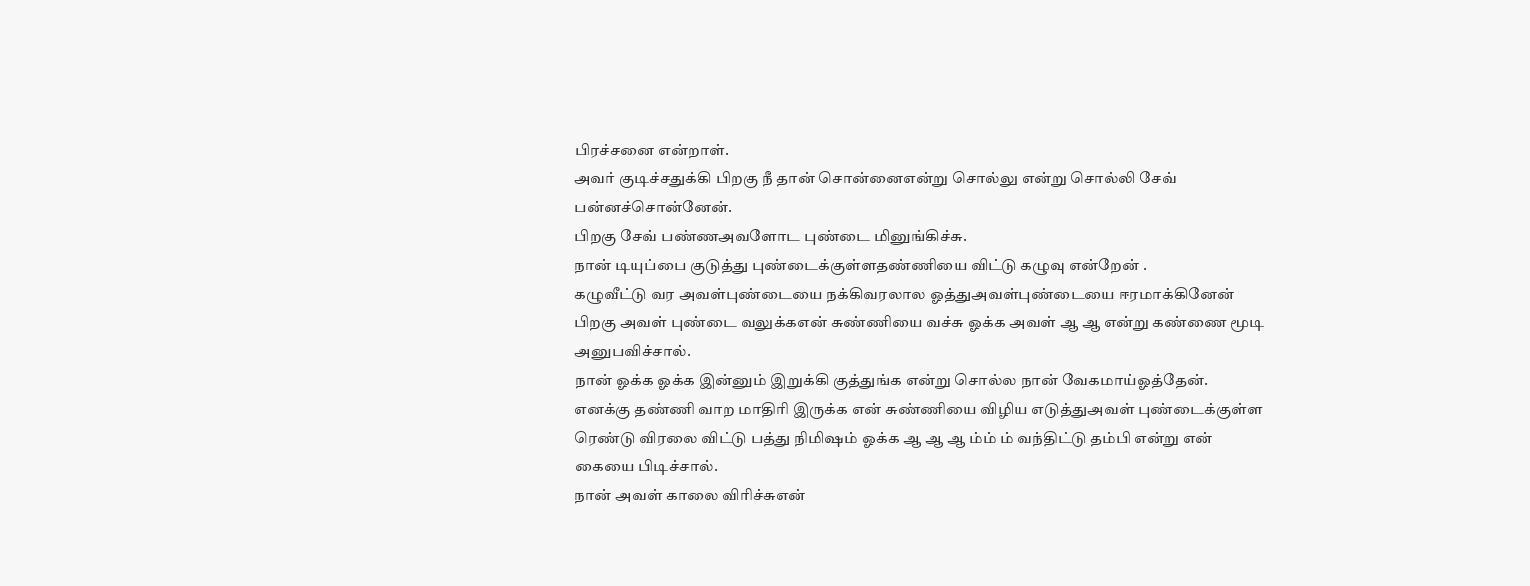பிரச்சனை என்றாள்.
அவர் குடிச்சதுக்கி பிறகு நீ தான் சொன்னைஎன்று சொல்லு என்று சொல்லி சேவ் பன்னச்சொன்னேன்.
பிறகு சேவ் பண்ணஅவளோட புண்டை மினுங்கிச்சு.
நான் டியுப்பை குடுத்து புண்டைக்குள்ளதண்ணியை விட்டு கழுவு என்றேன் .
கழுவீட்டு வர அவள்புண்டையை நக்கிவரலால ஓத்துஅவள்புண்டையை ஈரமாக்கினேன் பிறகு அவள் புண்டை வலுக்கஎன் சுண்ணியை வச்சு ஓக்க அவள் ஆ ஆ என்று கண்ணை மூடி அனுபவிச்சால்.
நான் ஓக்க ஓக்க இன்னும் இறுக்கி குத்துங்க என்று சொல்ல நான் வேகமாய்ஓத்தேன்.
எனக்கு தண்ணி வாற மாதிரி இருக்க என் சுண்ணியை விழிய எடுத்துஅவள் புண்டைக்குள்ள ரெண்டு விரலை விட்டு பத்து நிமிஷம் ஓக்க ஆ ஆ ஆ ம்ம் ம் வந்திட்டு தம்பி என்று என் கையை பிடிச்சால்.
நான் அவள் காலை விரிச்சுஎன்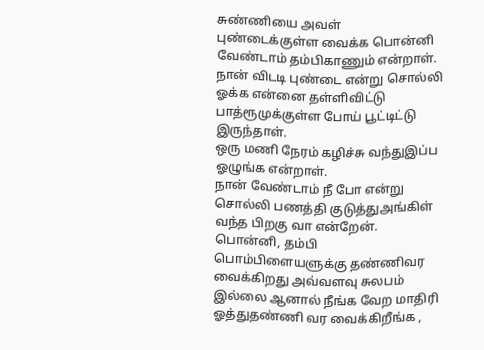சுண்ணியை அவள் புண்டைக்குள்ள வைக்க பொன்னி வேண்டாம் தம்பிகாணும் என்றாள்.
நான் விடடி புண்டை என்று சொல்லி ஓக்க என்னை தள்ளிவிட்டு பாத்ரூமுக்குள்ள போய் பூட்டிட்டு இருந்தாள்.
ஒரு மணி நேரம் கழிச்சு வந்துஇப்ப ஓழுங்க என்றாள்.
நான் வேண்டாம் நீ போ என்று சொல்லி பணத்தி குடுத்துஅங்கிள் வந்த பிறகு வா என்றேன்.
பொன்னி, தம்பி பொம்பிளையளுக்கு தண்ணிவர வைக்கிறது அவ்வளவு சுலபம் இல்லை ஆனால் நீங்க வேற மாதிரி ஓத்துதண்ணி வர வைக்கிறீங்க ,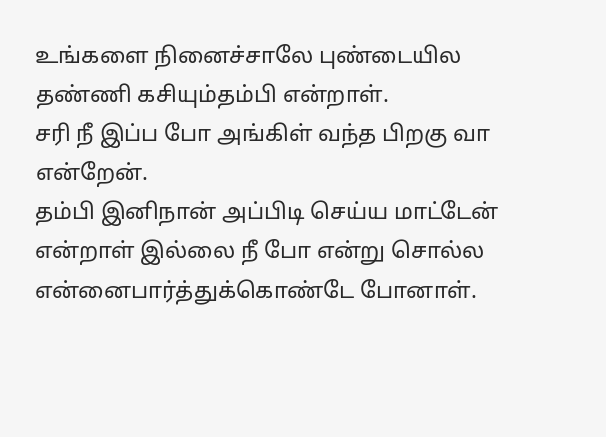உங்களை நினைச்சாலே புண்டையில தண்ணி கசியும்தம்பி என்றாள்.
சரி நீ இப்ப போ அங்கிள் வந்த பிறகு வா என்றேன்.
தம்பி இனிநான் அப்பிடி செய்ய மாட்டேன் என்றாள் இல்லை நீ போ என்று சொல்ல என்னைபார்த்துக்கொண்டே போனாள்.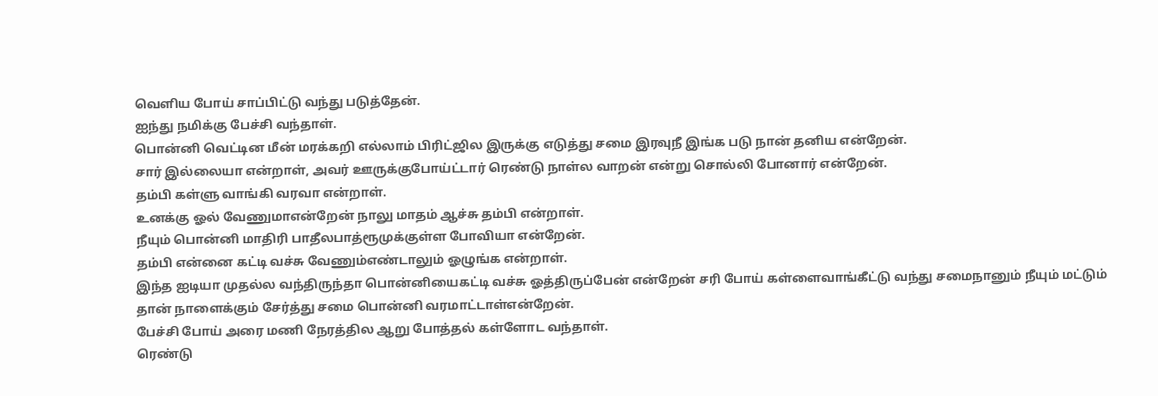வெளிய போய் சாப்பிட்டு வந்து படுத்தேன்.
ஐந்து நமிக்கு பேச்சி வந்தாள்.
பொன்னி வெட்டின மீன் மரக்கறி எல்லாம் பிரிட்ஜில இருக்கு எடுத்து சமை இரவுநீ இங்க படு நான் தனிய என்றேன்.
சார் இல்லையா என்றாள், அவர் ஊருக்குபோய்ட்டார் ரெண்டு நாள்ல வாறன் என்று சொல்லி போனார் என்றேன்.
தம்பி கள்ளு வாங்கி வரவா என்றாள்.
உனக்கு ஓல் வேணுமாஎன்றேன் நாலு மாதம் ஆச்சு தம்பி என்றாள்.
நீயும் பொன்னி மாதிரி பாதீலபாத்ரூமுக்குள்ள போவியா என்றேன்.
தம்பி என்னை கட்டி வச்சு வேணும்எண்டாலும் ஓழுங்க என்றாள்.
இந்த ஐடியா முதல்ல வந்திருந்தா பொன்னியைகட்டி வச்சு ஓத்திருப்பேன் என்றேன் சரி போய் கள்ளைவாங்கீட்டு வந்து சமைநானும் நீயும் மட்டும் தான் நாளைக்கும் சேர்த்து சமை பொன்னி வரமாட்டாள்என்றேன்.
பேச்சி போய் அரை மணி நேரத்தில ஆறு போத்தல் கள்ளோட வந்தாள்.
ரெண்டு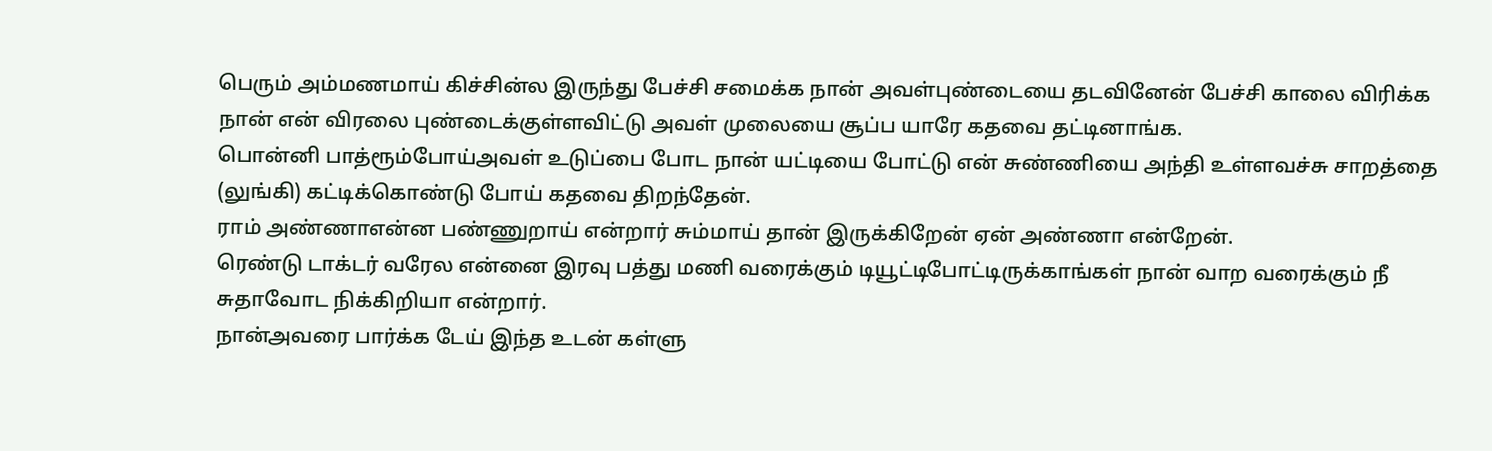பெரும் அம்மணமாய் கிச்சின்ல இருந்து பேச்சி சமைக்க நான் அவள்புண்டையை தடவினேன் பேச்சி காலை விரிக்க நான் என் விரலை புண்டைக்குள்ளவிட்டு அவள் முலையை சூப்ப யாரே கதவை தட்டினாங்க.
பொன்னி பாத்ரூம்போய்அவள் உடுப்பை போட நான் யட்டியை போட்டு என் சுண்ணியை அந்தி உள்ளவச்சு சாறத்தை (லுங்கி) கட்டிக்கொண்டு போய் கதவை திறந்தேன்.
ராம் அண்ணாஎன்ன பண்ணுறாய் என்றார் சும்மாய் தான் இருக்கிறேன் ஏன் அண்ணா என்றேன்.
ரெண்டு டாக்டர் வரேல என்னை இரவு பத்து மணி வரைக்கும் டியூட்டிபோட்டிருக்காங்கள் நான் வாற வரைக்கும் நீ சுதாவோட நிக்கிறியா என்றார்.
நான்அவரை பார்க்க டேய் இந்த உடன் கள்ளு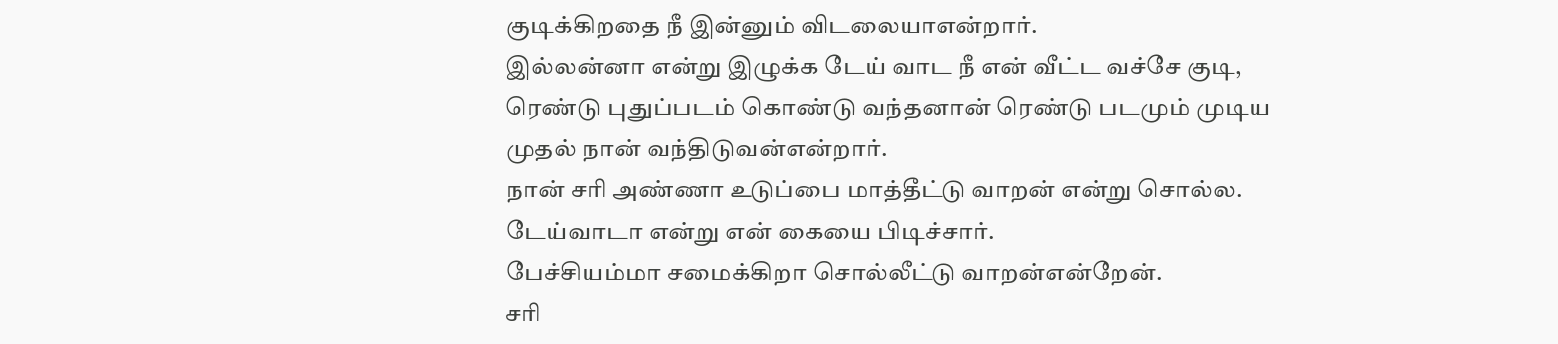குடிக்கிறதை நீ இன்னும் விடலையாஎன்றார்.
இல்லன்னா என்று இழுக்க டேய் வாட நீ என் வீட்ட வச்சே குடி, ரெண்டு புதுப்படம் கொண்டு வந்தனான் ரெண்டு படமும் முடிய முதல் நான் வந்திடுவன்என்றார்.
நான் சரி அண்ணா உடுப்பை மாத்தீட்டு வாறன் என்று சொல்ல.
டேய்வாடா என்று என் கையை பிடிச்சார்.
பேச்சியம்மா சமைக்கிறா சொல்லீட்டு வாறன்என்றேன்.
சரி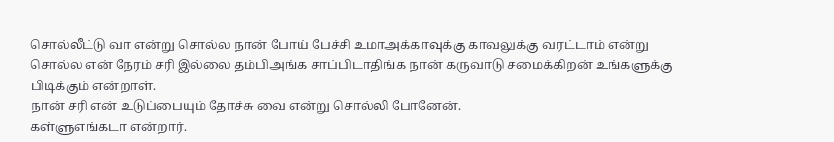சொல்லீட்டு வா என்று சொல்ல நான் போய் பேச்சி உமாஅக்காவுக்கு காவலுக்கு வரட்டாம் என்று சொல்ல என் நேரம் சரி இல்லை தம்பிஅங்க சாப்பிடாதிங்க நான் கருவாடு சமைக்கிறன் உங்களுக்கு பிடிக்கும் என்றாள்.
நான் சரி என் உடுப்பையும் தோச்சு வை என்று சொல்லி போனேன்.
கள்ளுஎங்கடா என்றார்.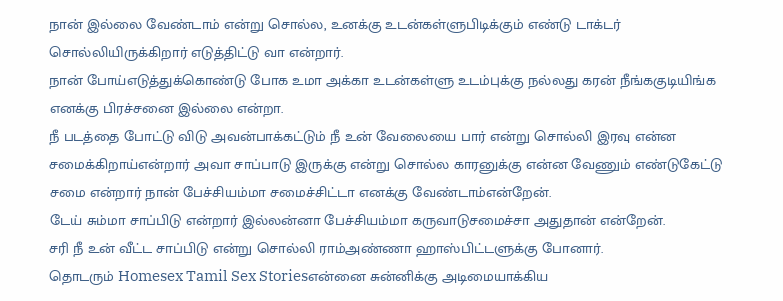நான் இல்லை வேண்டாம் என்று சொல்ல, உனக்கு உடன்கள்ளுபிடிக்கும் எண்டு டாக்டர் சொல்லியிருக்கிறார் எடுத்திட்டு வா என்றார்.
நான் போய்எடுத்துக்கொண்டு போக உமா அக்கா உடன்கள்ளு உடம்புக்கு நல்லது கரன் நீங்ககுடியிங்க எனக்கு பிரச்சனை இல்லை என்றா.
நீ படத்தை போட்டு விடு அவன்பாக்கட்டும் நீ உன் வேலையை பார் என்று சொல்லி இரவு என்ன சமைக்கிறாய்என்றார் அவா சாப்பாடு இருக்கு என்று சொல்ல காரனுக்கு என்ன வேணும் எண்டுகேட்டு சமை என்றார் நான் பேச்சியம்மா சமைச்சிட்டா எனக்கு வேண்டாம்என்றேன்.
டேய் சும்மா சாப்பிடு என்றார் இல்லன்னா பேச்சியம்மா கருவாடுசமைச்சா அதுதான் என்றேன்.
சரி நீ உன் வீட்ட சாப்பிடு என்று சொல்லி ராம்அண்ணா ஹாஸ்பிட்டளுக்கு போனார்.
தொடரும் Homesex Tamil Sex Storiesஎன்னை சுன்னிக்கு அடிமையாக்கிய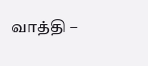வாத்தி –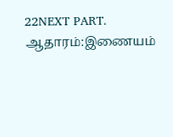22NEXT PART.
ஆதாரம்:இணையம்